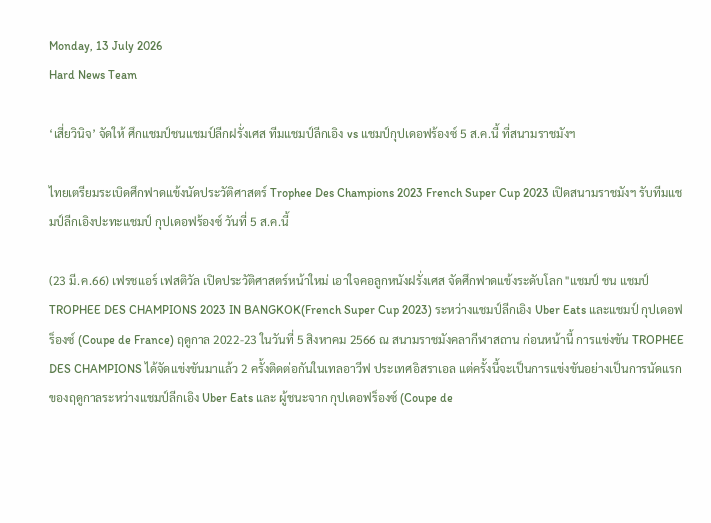Monday, 13 July 2026
Hard News Team

‘เสี่ยวินิจ’ จัดให้ ศึกแชมป์ชนแชมป์ลีกฝรั่งเศส ทีมแชมป์ลีกเอิง vs แชมป์กุปเดอฟร้องซ์ 5 ส.ค.นี้ ที่สนามราชมังฯ

ไทยเตรียมระเบิดศึกฟาดแข้งนัดประวัติศาสตร์ Trophee Des Champions 2023 French Super Cup 2023 เปิดสนามราชมังฯ รับทีมแชมป์ลีกเอิงปะทะแชมป์ กุปเดอฟร้องซ์ วันที่ 5 ส.ค.นี้

(23 มี.ค.66) เฟรชแอร์ เฟสติวัล เปิดประวัติศาสตร์หน้าใหม่ เอาใจคอลูกหนังฝรั่งเศส จัดศึกฟาดแข้งระดับโลก "แชมป์ ชน แชมป์ TROPHEE DES CHAMPIONS 2023 IN BANGKOK(French Super Cup 2023) ระหว่างแชมป์ลีกเอิง Uber Eats และแชมป์ กุปเดอฟร็องซ์ (Coupe de France) ฤดูกาล 2022-23 ในวันที่ 5 สิงหาคม 2566 ณ สนามราชมังคลากีฬาสถาน ก่อนหน้านี้ การแข่งขัน TROPHEE DES CHAMPIONS ได้จัดแข่งขันมาแล้ว 2 ครั้งติดต่อกันในเทลอาวีฟ ประเทศอิสราเอล แต่ครั้งนี้จะเป็นการแข่งขันอย่างเป็นการนัดแรกของฤดูกาลระหว่างแชมป์ลีกเอิง Uber Eats และ ผู้ชนะจาก กุปเดอฟร็องซ์ (Coupe de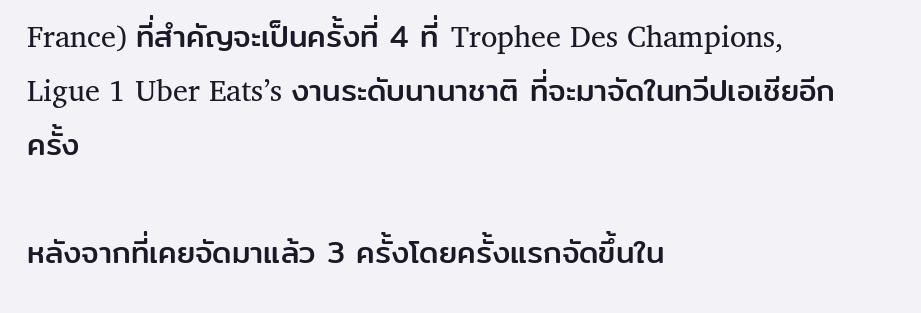France) ที่สำคัญจะเป็นครั้งที่ 4 ที่ Trophee Des Champions, Ligue 1 Uber Eats’s งานระดับนานาชาติ ที่จะมาจัดในทวีปเอเชียอีกครั้ง

หลังจากที่เคยจัดมาแล้ว 3 ครั้งโดยครั้งแรกจัดขึ้นใน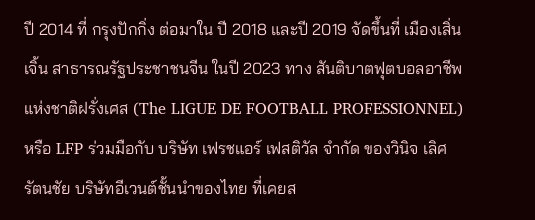ปี 2014 ที่ กรุงปักกิ่ง ต่อมาใน ปี 2018 และปี 2019 จัดขึ้นที่ เมืองเสิ่นเจิ้น สาธารณรัฐประชาชนจีน ในปี 2023 ทาง สันติบาตฟุตบอลอาชีพแห่งชาติฝรั่งเศส (The LIGUE DE FOOTBALL PROFESSIONNEL) หรือ LFP ร่วมมือกับ บริษัท เฟรชแอร์ เฟสติวัล จำกัด ของวินิจ เลิศรัตนชัย บริษัทอีเวนต์ชั้นนำของไทย ที่เคยส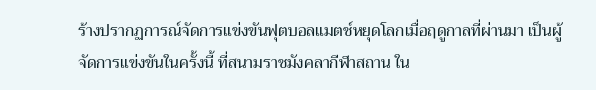ร้างปรากฏการณ์จัดการแข่งขันฟุตบอลแมตช์หยุดโลกเมื่อฤดูกาลที่ผ่านมา เป็นผู้จัดการแข่งขันในครั้งนี้ ที่สนามราชมังคลากีฬาสถาน ใน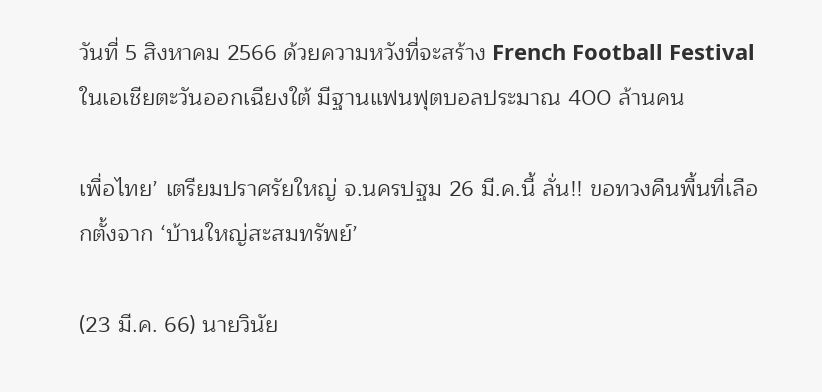วันที่ 5 สิงหาคม 2566 ด้วยความหวังที่จะสร้าง French Football Festival ในเอเชียตะวันออกเฉียงใต้ มีฐานแฟนฟุตบอลประมาณ 400 ล้านคน

เพื่อไทย’ เตรียมปราศรัยใหญ่ จ.นครปฐม 26 มี.ค.นี้ ลั่น!! ขอทวงคืนพื้นที่เลือกตั้งจาก ‘บ้านใหญ่สะสมทรัพย์’

(23 มี.ค. 66) นายวินัย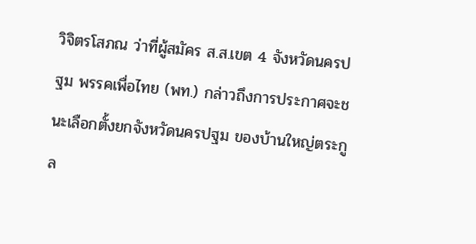วิจิตรโสภณ ว่าที่ผู้สมัคร ส.ส.เขต 4 จังหวัดนครปฐม พรรคเพื่อไทย (พท.) กล่าวถึงการประกาศจะชนะเลือกตั้งยกจังหวัดนครปฐม ของบ้านใหญ่ตระกูล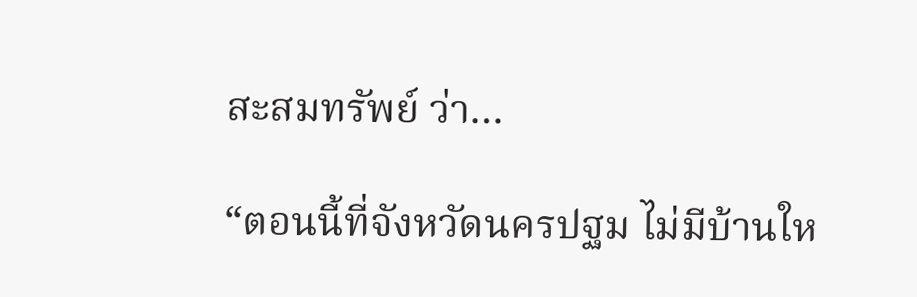สะสมทรัพย์ ว่า…

“ตอนนี้ที่จังหวัดนครปฐม ไม่มีบ้านให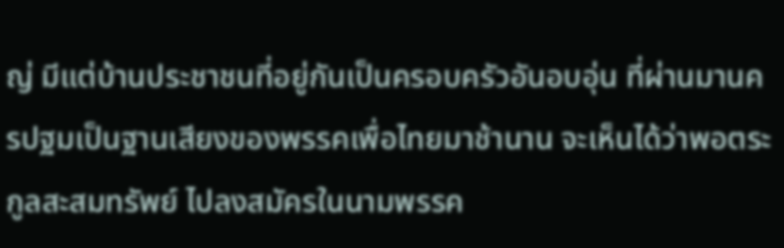ญ่ มีแต่บ้านประชาชนที่อยู่กันเป็นครอบครัวอันอบอุ่น ที่ผ่านมานครปฐมเป็นฐานเสียงของพรรคเพื่อไทยมาช้านาน จะเห็นได้ว่าพอตระกูลสะสมทรัพย์ ไปลงสมัครในนามพรรค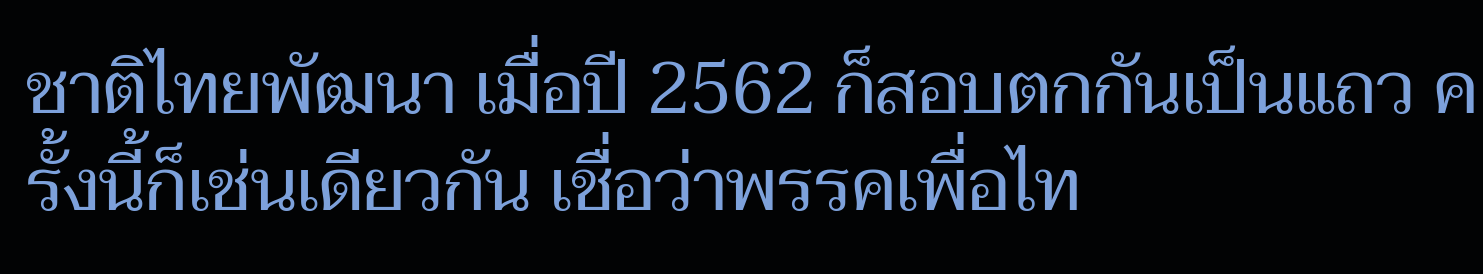ชาติไทยพัฒนา เมื่อปี 2562 ก็สอบตกกันเป็นแถว ครั้งนี้ก็เช่นเดียวกัน เชื่อว่าพรรคเพื่อไท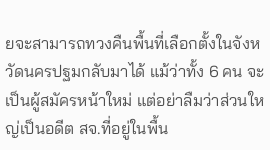ยจะสามารถทวงคืนพื้นที่เลือกตั้งในจังหวัดนครปฐมกลับมาได้ แม้ว่าทั้ง 6 คน จะเป็นผู้สมัครหน้าใหม่ แต่อย่าลืมว่าส่วนใหญ่เป็นอดีต สจ.ที่อยู่ในพื้น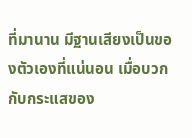ที่มานาน มีฐานเสียงเป็นของตัวเองที่แน่นอน เมื่อบวกกับกระแสของ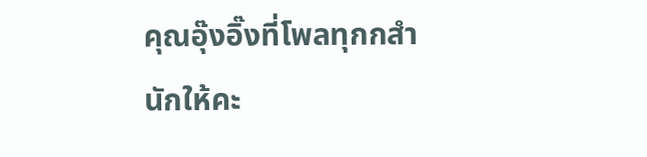คุณอุ๊งอิ๊งที่โพลทุกกสำนักให้คะ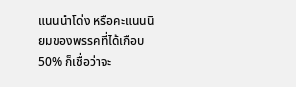แนนนำโด่ง หรือคะแนนนิยมของพรรคที่ได้เกือบ 50% ก็เชื่อว่าจะ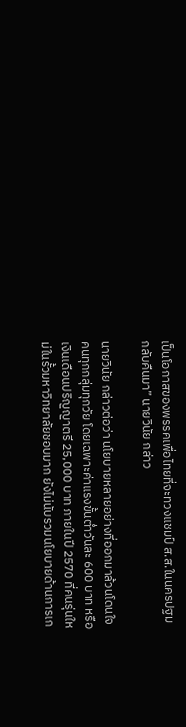เป็นโอกาสของพรรคเพื่อไทยที่จะทวงแชมป์ ส.ส.ในนครปฐมกลับคืนมา” นายวินัย กล่าว

นายวินัย กล่าวต่อว่า นโยบายหลายอย่างที่ออกมาล้วนโดนใจคนทุกกลุ่มทุกวัย โดยเฉพาะค่าแรงขั้นต่ำวันละ 600 บาท หรือเงินเดือนปริญญาตรี 25,000 บาท ภายในปี 2570 ที่คนรุ่นใหม่ในรั้วมหาวิทยาลัยชอบมาก ยังไม่นับรวมนโยบายด้านการเก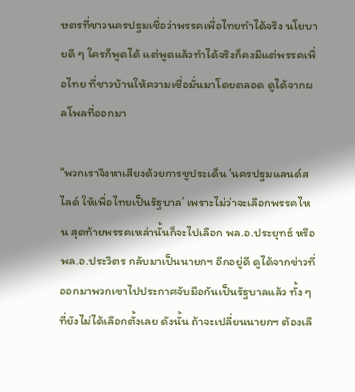ษตรที่ชาวนครปฐมเชื่อว่าพรรคเพื่อไทยทำได้จริง นโยบายดี ๆ ใครก็พูดได้ แต่พูดแล้วทำได้จริงก็คงมีแต่พรรคเพื่อไทย ที่ชาวบ้านให้ความเชื่อมั่นมาโดยตลอด ดูได้จากผลโพลที่ออกมา

“พวกเราจึงหาเสียงด้วยการชูประเด็น ‘นครปฐมแลนด์สไลด์ ให้เพื่อไทยเป็นรัฐบาล’ เพราะไม่ว่าจะเลือกพรรคไหน สุดท้ายพรรคเหล่านั้นก็จะไปเลือก พล.อ.ประยุทธ์ หรือ พล.อ.ประวิตร กลับมาเป็นนายกฯ อีกอยู่ดี ดูได้จากข่าวที่ออกมาพวกเขาไปประกาศจับมือกันเป็นรัฐบาลแล้ว ทั้ง ๆ ที่ยังไม่ได้เลือกตั้งเลย ดังนั้น ถ้าจะเปลี่ยนนายกฯ ต้องเลื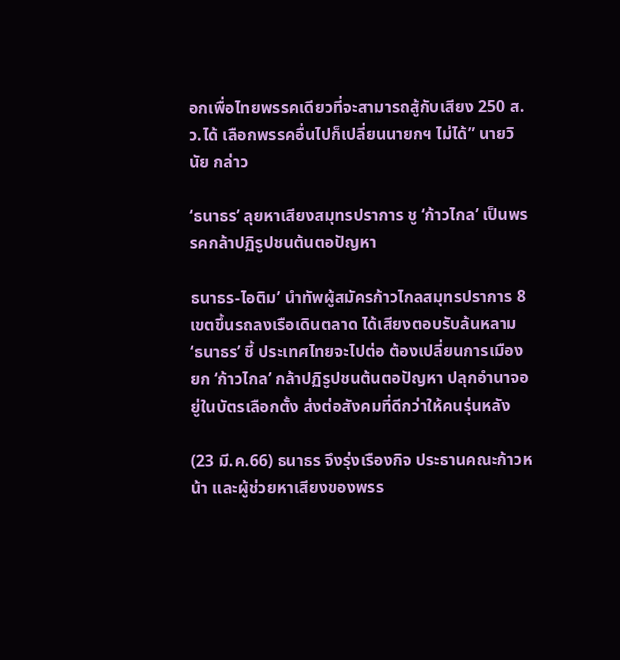อกเพื่อไทยพรรคเดียวที่จะสามารถสู้กับเสียง 250 ส.ว.ได้ เลือกพรรคอื่นไปก็เปลี่ยนนายกฯ ไม่ได้” นายวินัย กล่าว

‘ธนาธร’ ลุยหาเสียงสมุทรปราการ ชู ‘ก้าวไกล’ เป็นพรรคกล้าปฏิรูปชนต้นตอปัญหา

ธนาธร-ไอติม’ นำทัพผู้สมัครก้าวไกลสมุทรปราการ 8 เขตขึ้นรถลงเรือเดินตลาด ได้เสียงตอบรับล้นหลาม ‘ธนาธร’ ชี้ ประเทศไทยจะไปต่อ ต้องเปลี่ยนการเมือง ยก ‘ก้าวไกล’ กล้าปฏิรูปชนต้นตอปัญหา ปลุกอำนาจอยู่ในบัตรเลือกตั้ง ส่งต่อสังคมที่ดีกว่าให้คนรุ่นหลัง

(23 มี.ค.66) ธนาธร จึงรุ่งเรืองกิจ ประธานคณะก้าวหน้า และผู้ช่วยหาเสียงของพรร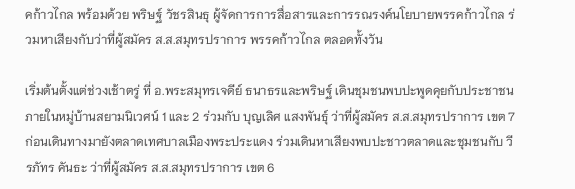คก้าวไกล พร้อมด้วย พริษฐ์ วัชรสินธุ ผู้จัดการการสื่อสารและการรณรงค์นโยบายพรรคก้าวไกล ร่วมหาเสียงกับว่าที่ผู้สมัคร ส.ส.สมุทรปราการ พรรคก้าวไกล ตลอดทั้งวัน

เริ่มต้นตั้งแต่ช่วงเช้าตรู่ ที่ อ.พระสมุทรเจดีย์ ธนาธรและพริษฐ์ เดินชุมชนพบปะพูดคุยกับประชาชนภายในหมู่บ้านสยามนิเวศน์ 1 และ 2 ร่วมกับ บุญเลิศ แสงพันธุ์ ว่าที่ผู้สมัคร ส.ส.สมุทรปราการ เขต 7 ก่อนเดินทางมายังตลาดเทศบาลเมืองพระประแดง ร่วมเดินหาเสียงพบปะชาวตลาดและชุมชนกับ วีรภัทร คันธะ ว่าที่ผู้สมัคร ส.ส.สมุทรปราการ เขต 6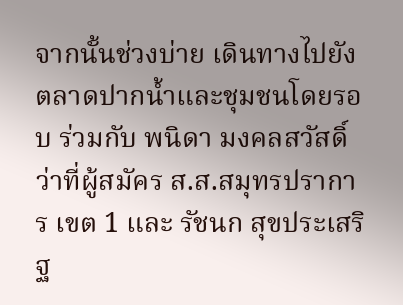จากนั้นช่วงบ่าย เดินทางไปยังตลาดปากน้ำและชุมชนโดยรอบ ร่วมกับ พนิดา มงคลสวัสดิ์ ว่าที่ผู้สมัคร ส.ส.สมุทรปราการ เขต 1 และ รัชนก สุขประเสริฐ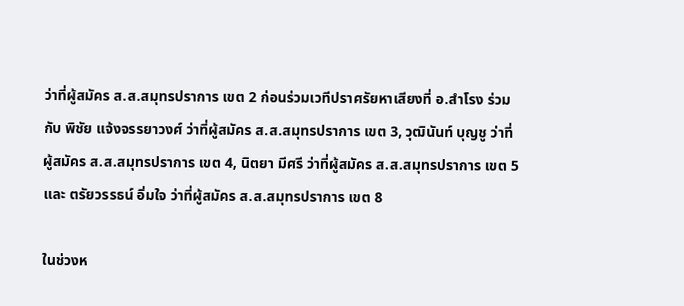ว่าที่ผู้สมัคร ส.ส.สมุทรปราการ เขต 2 ก่อนร่วมเวทีปราศรัยหาเสียงที่ อ.สำโรง ร่วมกับ พิชัย แจ้งจรรยาวงศ์ ว่าที่ผู้สมัคร ส.ส.สมุทรปราการ เขต 3, วุฒินันท์ บุญชู ว่าที่ผู้สมัคร ส.ส.สมุทรปราการ เขต 4, นิตยา มีศรี ว่าที่ผู้สมัคร ส.ส.สมุทรปราการ เขต 5 และ ตรัยวรรธน์ อิ่มใจ ว่าที่ผู้สมัคร ส.ส.สมุทรปราการ เขต 8

ในช่วงห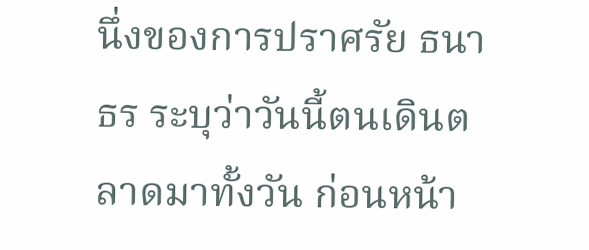นึ่งของการปราศรัย ธนาธร ระบุว่าวันนี้ตนเดินตลาดมาทั้งวัน ก่อนหน้า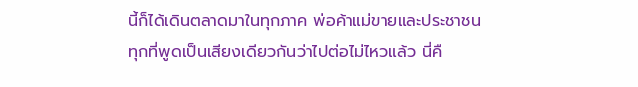นี้ก็ได้เดินตลาดมาในทุกภาค พ่อค้าแม่ขายและประชาชนทุกที่พูดเป็นเสียงเดียวกันว่าไปต่อไม่ไหวแล้ว นี่คื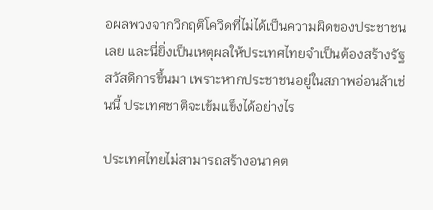อผลพวงจากวิกฤติโควิดที่ไม่ได้เป็นความผิดของประชาชนเลย และนี่ยิ่งเป็นเหตุผลให้ประเทศไทยจำเป็นต้องสร้างรัฐสวัสดิการขึ้นมา เพราะหากประชาชนอยู่ในสภาพอ่อนล้าเช่นนี้ ประเทศชาติจะเข้มแข็งได้อย่างไร

ประเทศไทยไม่สามารถสร้างอนาคต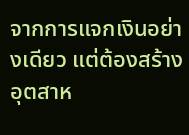จากการแจกเงินอย่างเดียว แต่ต้องสร้างอุตสาห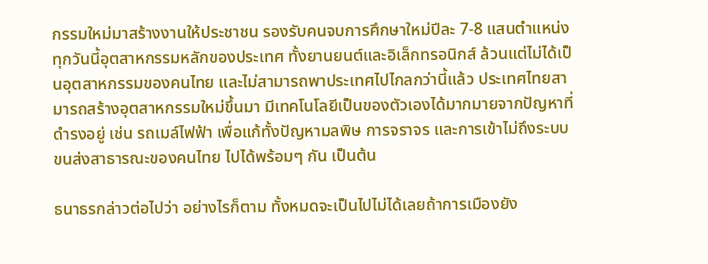กรรมใหม่มาสร้างงานให้ประชาชน รองรับคนจบการศึกษาใหม่ปีละ 7-8 แสนตำแหน่ง ทุกวันนี้อุตสาหกรรมหลักของประเทศ ทั้งยานยนต์และอิเล็กทรอนิกส์ ล้วนแต่ไม่ได้เป็นอุตสาหกรรมของคนไทย และไม่สามารถพาประเทศไปไกลกว่านี้แล้ว ประเทศไทยสามารถสร้างอุตสาหกรรมใหม่ขึ้นมา มีเทคโนโลยีเป็นของตัวเองได้มากมายจากปัญหาที่ดำรงอยู่ เช่น รถเมล์ไฟฟ้า เพื่อแก้ทั้งปัญหามลพิษ การจราจร และการเข้าไม่ถึงระบบขนส่งสาธารณะของคนไทย ไปได้พร้อมๆ กัน เป็นต้น

ธนาธรกล่าวต่อไปว่า อย่างไรก็ตาม ทั้งหมดจะเป็นไปไม่ได้เลยถ้าการเมืองยัง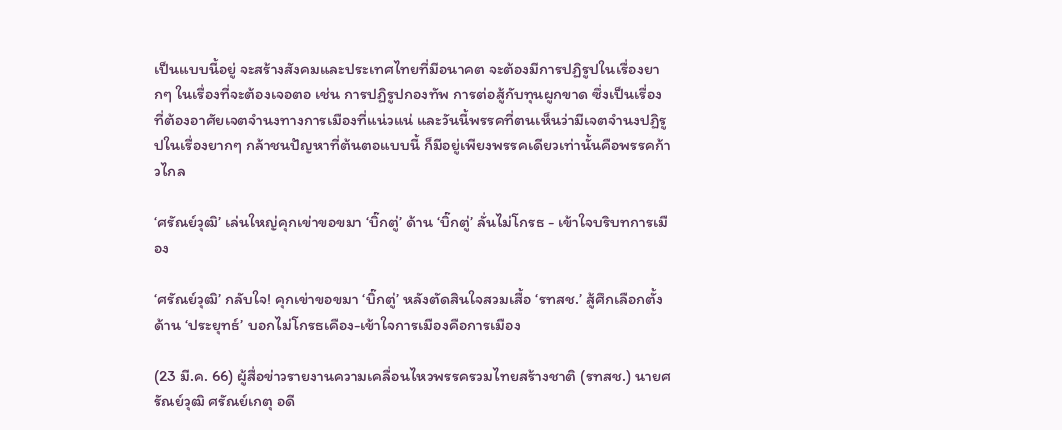เป็นแบบนี้อยู่ จะสร้างสังคมและประเทศไทยที่มีอนาคต จะต้องมีการปฏิรูปในเรื่องยากๆ ในเรื่องที่จะต้องเจอตอ เช่น การปฏิรูปกองทัพ การต่อสู้กับทุนผูกขาด ซึ่งเป็นเรื่องที่ต้องอาศัยเจตจำนงทางการเมืองที่แน่วแน่ และวันนี้พรรคที่ตนเห็นว่ามีเจตจำนงปฏิรูปในเรื่องยากๆ กล้าชนปัญหาที่ต้นตอแบบนี้ ก็มีอยู่เพียงพรรคเดียวเท่านั้นคือพรรคก้าวไกล

‘ศรัณย์วุฒิ’ เล่นใหญ่คุกเข่าขอขมา ‘บิ๊กตู่’ ด้าน ‘บิ๊กตู่’ ลั่นไม่โกรธ - เข้าใจบริบทการเมือง

‘ศรัณย์วุฒิ’ กลับใจ! คุกเข่าขอขมา ‘บิ๊กตู่’ หลังตัดสินใจสวมเสื้อ ‘รทสช.’ สู้ศึกเลือกตั้ง ด้าน ‘ประยุทธ์’ บอกไม่โกรธเคือง-เข้าใจการเมืองคือการเมือง

(23 มี.ค. 66) ผู้สื่อข่าวรายงานความเคลื่อนไหวพรรครวมไทยสร้างชาติ (รทสช.) นายศรัณย์วุฒิ ศรัณย์เกตุ อดี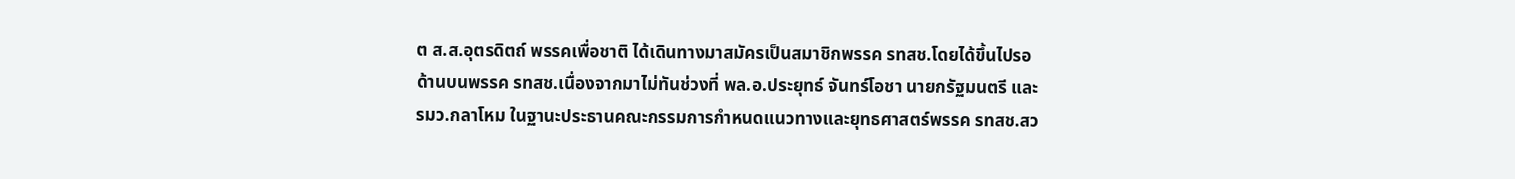ต ส.ส.อุตรดิตถ์ พรรคเพื่อชาติ ได้เดินทางมาสมัครเป็นสมาชิกพรรค รทสช.โดยได้ขึ้นไปรอด้านบนพรรค รทสช.เนื่องจากมาไม่ทันช่วงที่ พล.อ.ประยุทธ์ จันทร์โอชา นายกรัฐมนตรี และรมว.กลาโหม ในฐานะประธานคณะกรรมการกำหนดแนวทางและยุทธศาสตร์พรรค รทสช.สว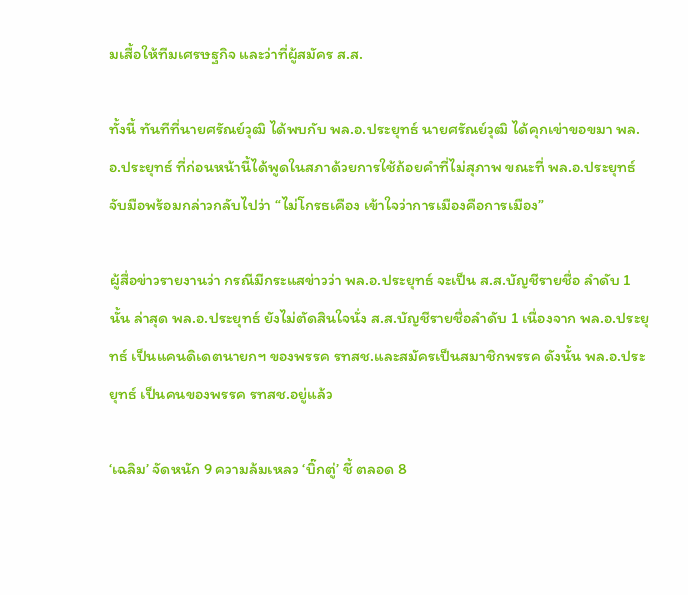มเสื้อให้ทีมเศรษฐกิจ และว่าที่ผู้สมัคร ส.ส.

ทั้งนี้ ทันทีที่นายศรัณย์วุฒิ ได้พบกับ พล.อ.ประยุทธ์ นายศรัณย์วุฒิ ได้คุกเข่าขอขมา พล.อ.ประยุทธ์ ที่ก่อนหน้านี้ได้พูดในสภาด้วยการใช้ถ้อยคำที่ไม่สุภาพ ขณะที่ พล.อ.ประยุทธ์ จับมือพร้อมกล่าวกลับไปว่า “ไม่โกรธเคือง เข้าใจว่าการเมืองคือการเมือง”

ผู้สื่อข่าวรายงานว่า กรณีมีกระแสข่าวว่า พล.อ.ประยุทธ์ จะเป็น ส.ส.บัญชีรายชื่อ ลำดับ 1 นั้น ล่าสุด พล.อ.ประยุทธ์ ยังไม่ตัดสินใจนั่ง ส.ส.บัญชีรายชื่อลำดับ 1 เนื่องจาก พล.อ.ประยุทธ์ เป็นแคนดิเดตนายกฯ ของพรรค รทสช.และสมัครเป็นสมาชิกพรรค ดังนั้น พล.อ.ประยุทธ์ เป็นคนของพรรค รทสช.อยู่แล้ว

‘เฉลิม’ จัดหนัก 9 ความล้มเหลว ‘บิ๊กตู่’ ชี้ ตลอด 8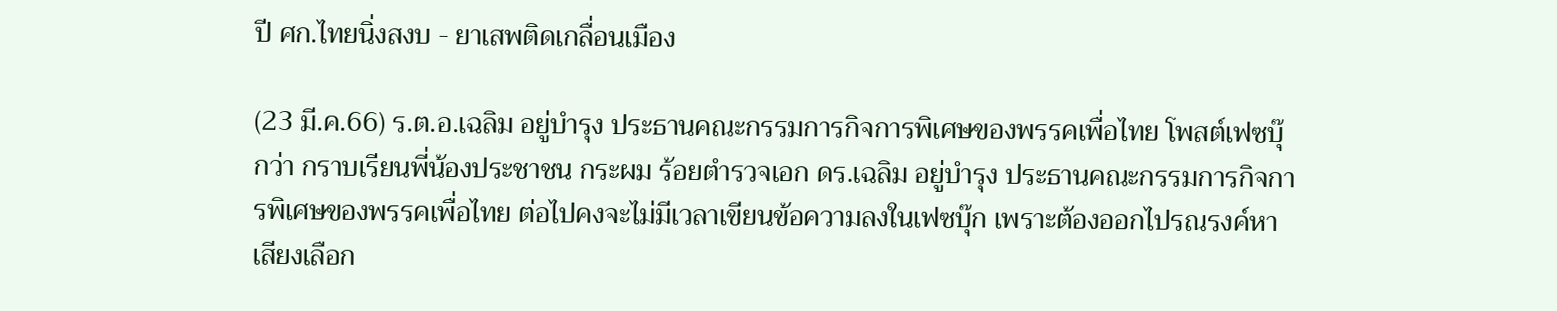ปี ศก.ไทยนิ่งสงบ - ยาเสพติดเกลื่อนเมือง

(23 มี.ค.66) ร.ต.อ.เฉลิม อยู่บำรุง ประธานคณะกรรมการกิจการพิเศษของพรรคเพื่อไทย โพสต์เฟซบุ๊กว่า กราบเรียนพี่น้องประชาชน กระผม ร้อยตำรวจเอก ดร.เฉลิม อยู่บำรุง ประธานคณะกรรมการกิจการพิเศษของพรรคเพื่อไทย ต่อไปคงจะไม่มีเวลาเขียนข้อความลงในเฟซบุ๊ก เพราะต้องออกไปรณรงค์หาเสียงเลือก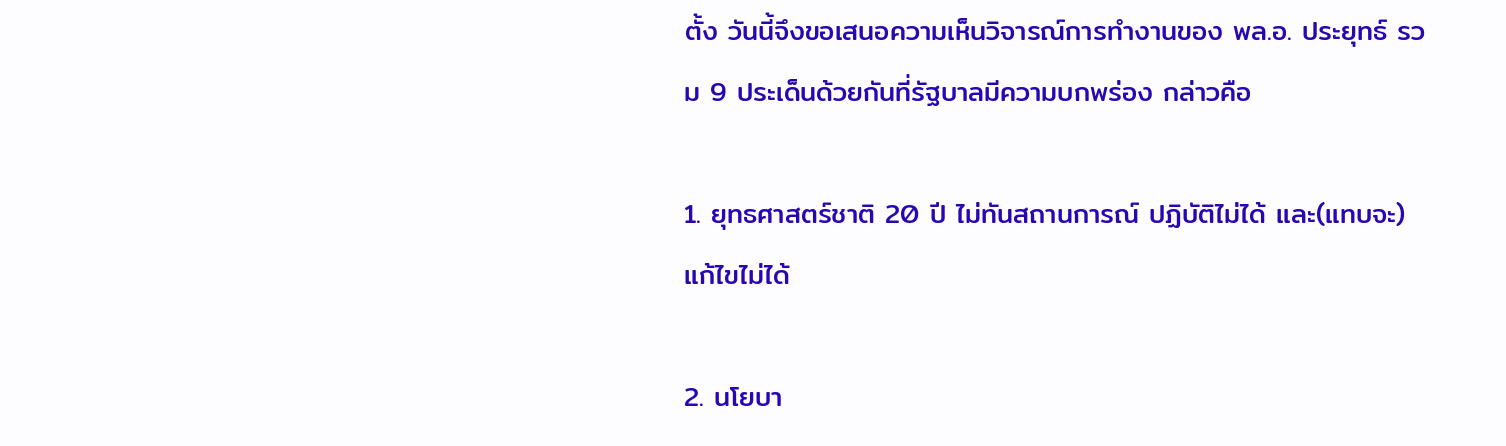ตั้ง วันนี้จึงขอเสนอความเห็นวิจารณ์การทำงานของ พล.อ. ประยุทธ์ รวม 9 ประเด็นด้วยกันที่รัฐบาลมีความบกพร่อง กล่าวคือ

1. ยุทธศาสตร์ชาติ 20 ปี ไม่ทันสถานการณ์ ปฏิบัติไม่ได้ และ(แทบจะ) แก้ไขไม่ได้

2. นโยบา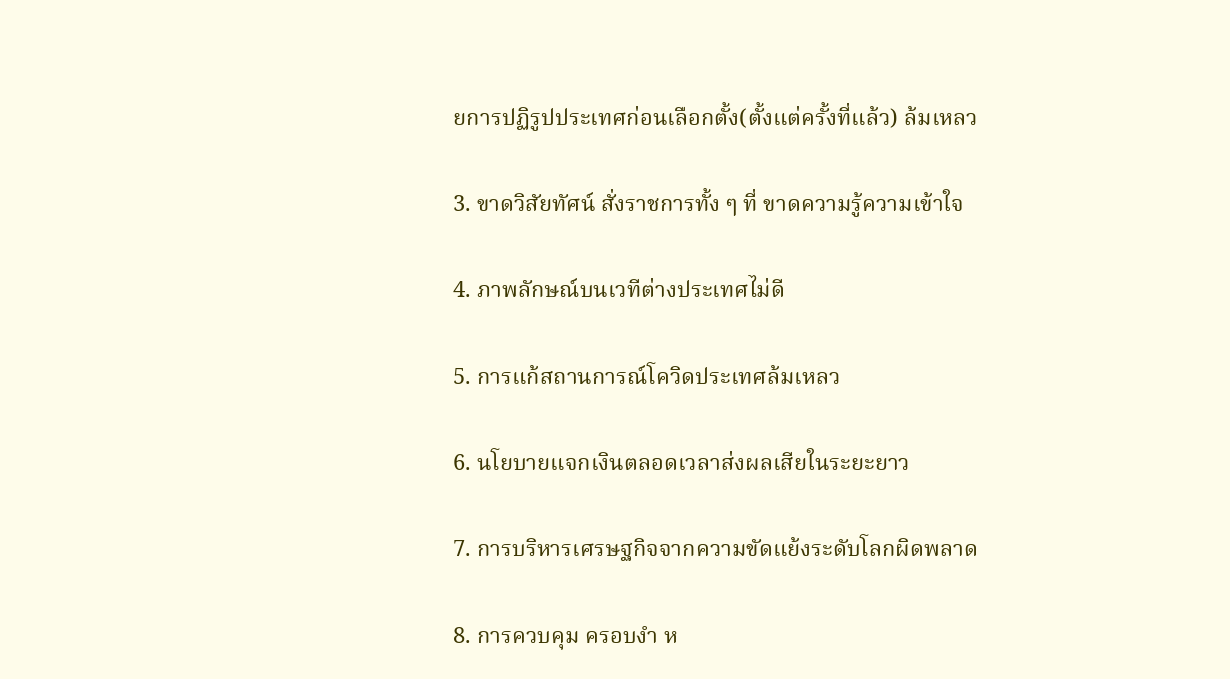ยการปฏิรูปประเทศก่อนเลือกตั้ง(ตั้งแต่ครั้งที่แล้ว) ล้มเหลว

3. ขาดวิสัยทัศน์ สั่งราชการทั้ง ๆ ที่ ขาดความรู้ความเข้าใจ

4. ภาพลักษณ์บนเวทีต่างประเทศไม่ดี

5. การแก้สถานการณ์โควิดประเทศล้มเหลว

6. นโยบายแจกเงินตลอดเวลาส่งผลเสียในระยะยาว

7. การบริหารเศรษฐกิจจากความขัดแย้งระดับโลกผิดพลาด

8. การควบคุม ครอบงำ ห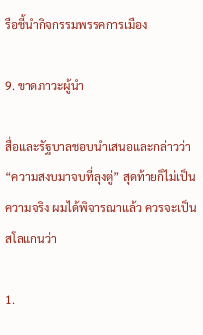รือชี้นำกิจกรรมพรรคการเมือง

9. ขาดภาวะผู้นำ

สื่อและรัฐบาลชอบนำเสนอและกล่าวว่า “ความสงบมาจบที่ลุงตู่” สุดท้ายก็ไม่เป็นความจริง ผมได้พิจารณาแล้ว ควรจะเป็นสโลแกนว่า

1.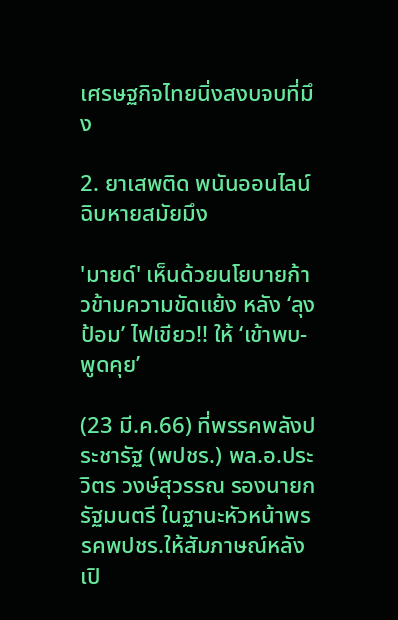เศรษฐกิจไทยนิ่งสงบจบที่มึง

2. ยาเสพติด พนันออนไลน์ ฉิบหายสมัยมึง

'มายด์' เห็นด้วยนโยบายก้าวข้ามความขัดแย้ง หลัง ‘ลุงป้อม’ ไฟเขียว!! ให้ ‘เข้าพบ-พูดคุย’

(23 มี.ค.66) ที่พรรคพลังประชารัฐ (พปชร.) พล.อ.ประวิตร วงษ์สุวรรณ รองนายกรัฐมนตรี ในฐานะหัวหน้าพรรคพปชร.ให้สัมภาษณ์หลังเปิ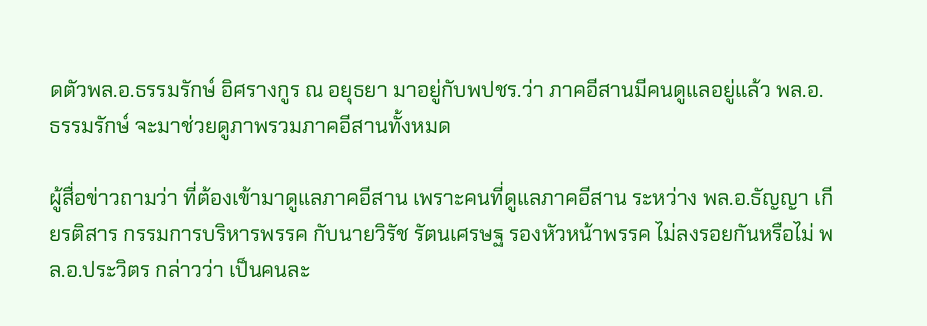ดตัวพล.อ.ธรรมรักษ์ อิศรางกูร ณ อยุธยา มาอยู่กับพปชร.ว่า ภาคอีสานมีคนดูแลอยู่แล้ว พล.อ.ธรรมรักษ์ จะมาช่วยดูภาพรวมภาคอีสานทั้งหมด

ผู้สื่อข่าวถามว่า ที่ต้องเข้ามาดูแลภาคอีสาน เพราะคนที่ดูแลภาคอีสาน ระหว่าง พล.อ.ธัญญา เกียรติสาร กรรมการบริหารพรรค กับนายวิรัช รัตนเศรษฐ รองหัวหน้าพรรค ไม่ลงรอยกันหรือไม่ พล.อ.ประวิตร กล่าวว่า เป็นคนละ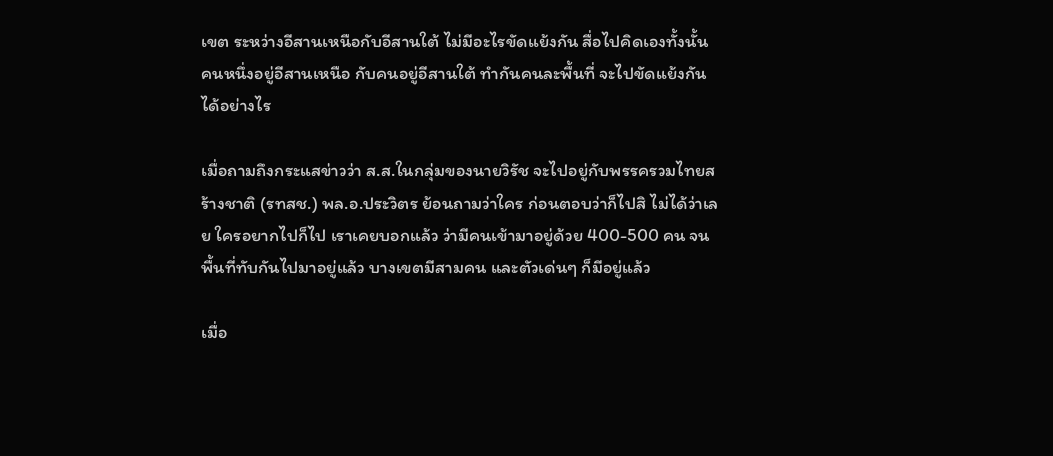เขต ระหว่างอีสานเหนือกับอีสานใต้ ไม่มีอะไรขัดแย้งกัน สื่อไปคิดเองทั้งนั้น คนหนึ่งอยู่อีสานเหนือ กับคนอยู่อีสานใต้ ทำกันคนละพื้นที่ จะไปขัดแย้งกันได้อย่างไร

เมื่อถามถึงกระแสข่าวว่า ส.ส.ในกลุ่มของนายวิรัช จะไปอยู่กับพรรครวมไทยสร้างชาติ (รทสช.) พล.อ.ประวิตร ย้อนถามว่าใคร ก่อนตอบว่าก็ไปสิ ไม่ได้ว่าเลย ใครอยากไปก็ไป เราเคยบอกแล้ว ว่ามีคนเข้ามาอยู่ด้วย 400-500 คน จนพื้นที่ทับกันไปมาอยู่แล้ว บางเขตมีสามคน และตัวเด่นๆ ก็มีอยู่แล้ว

เมื่อ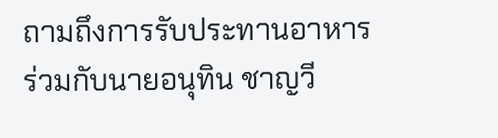ถามถึงการรับประทานอาหารร่วมกับนายอนุทิน ชาญวี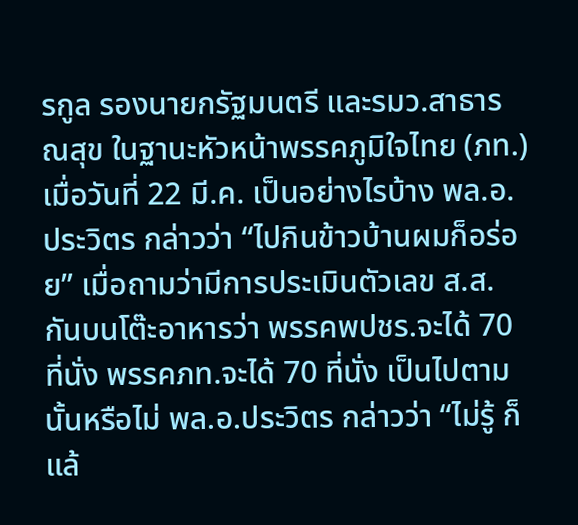รกูล รองนายกรัฐมนตรี และรมว.สาธารณสุข ในฐานะหัวหน้าพรรคภูมิใจไทย (ภท.) เมื่อวันที่ 22 มี.ค. เป็นอย่างไรบ้าง พล.อ.ประวิตร กล่าวว่า “ไปกินข้าวบ้านผมก็อร่อย” เมื่อถามว่ามีการประเมินตัวเลข ส.ส.กันบนโต๊ะอาหารว่า พรรคพปชร.จะได้ 70 ที่นั่ง พรรคภท.จะได้ 70 ที่นั่ง เป็นไปตามนั้นหรือไม่ พล.อ.ประวิตร กล่าวว่า “ไม่รู้ ก็แล้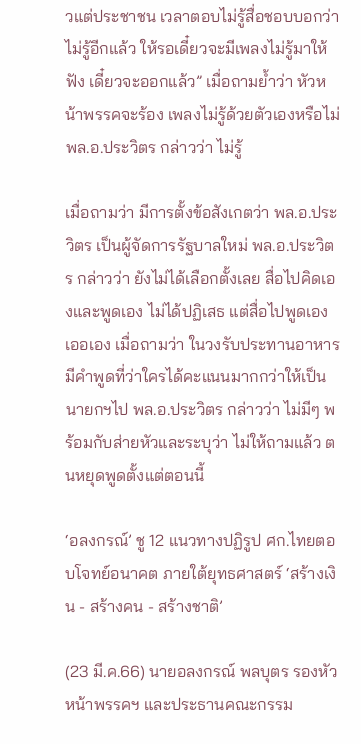วแต่ประชาชน เวลาตอบไม่รู้สื่อชอบบอกว่าไม่รู้อีกแล้ว ให้รอเดี๋ยวจะมีเพลงไม่รู้มาให้ฟัง เดี๋ยวจะออกแล้ว” เมื่อถามย้ำว่า หัวหน้าพรรคจะร้อง เพลงไม่รู้ด้วยตัวเองหรือไม่ พล.อ.ประวิตร กล่าวว่า ไม่รู้

เมื่อถามว่า มีการตั้งข้อสังเกตว่า พล.อ.ประวิตร เป็นผู้จัดการรัฐบาลใหม่ พล.อ.ประวิตร กล่าวว่า ยังไม่ได้เลือกตั้งเลย สื่อไปคิดเองและพูดเอง ไม่ได้ปฏิเสธ แต่สื่อไปพูดเองเออเอง เมื่อถามว่า ในวงรับประทานอาหาร มีคำพูดที่ว่าใครได้คะแนนมากกว่าให้เป็นนายกฯไป พล.อ.ประวิตร กล่าวว่า ไม่มีๆ พร้อมกับส่ายหัวและระบุว่า ไม่ให้ถามแล้ว ตนหยุดพูดตั้งแต่ตอนนี้

‘อลงกรณ์’ ชู 12 แนวทางปฏิรูป ศก.ไทยตอบโจทย์อนาคต ภายใต้ยุทธศาสตร์ ‘สร้างเงิน - สร้างคน - สร้างชาติ’

(23 มี.ค.66) นายอลงกรณ์ พลบุตร รองหัวหน้าพรรคฯ และประธานคณะกรรม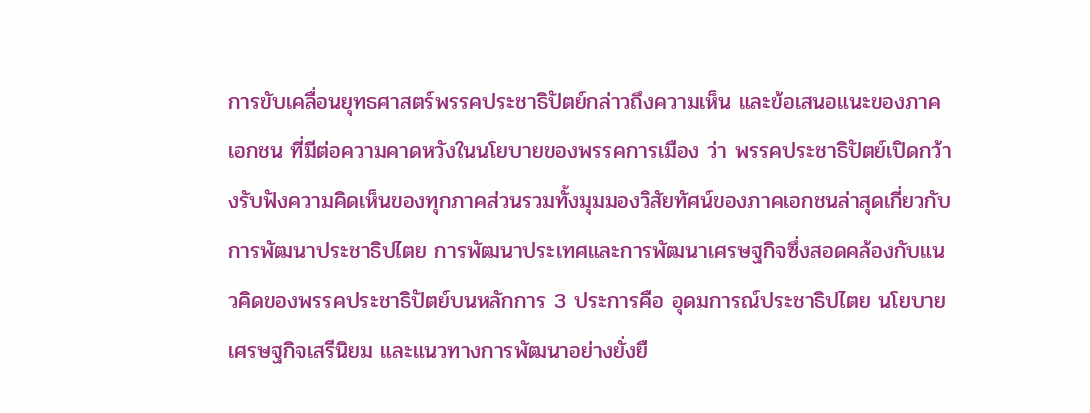การขับเคลื่อนยุทธศาสตร์พรรคประชาธิปัตย์กล่าวถึงความเห็น และข้อเสนอแนะของภาคเอกชน ที่มีต่อความคาดหวังในนโยบายของพรรคการเมือง ว่า พรรคประชาธิปัตย์เปิดกว้างรับฟังความคิดเห็นของทุกภาคส่วนรวมทั้งมุมมองวิสัยทัศน์ของภาคเอกชนล่าสุดเกี่ยวกับการพัฒนาประชาธิปไตย การพัฒนาประเทศและการพัฒนาเศรษฐกิจซึ่งสอดคล้องกับแนวคิดของพรรคประชาธิปัตย์บนหลักการ 3 ประการคือ อุดมการณ์ประชาธิปไตย นโยบายเศรษฐกิจเสรีนิยม และแนวทางการพัฒนาอย่างยั่งยื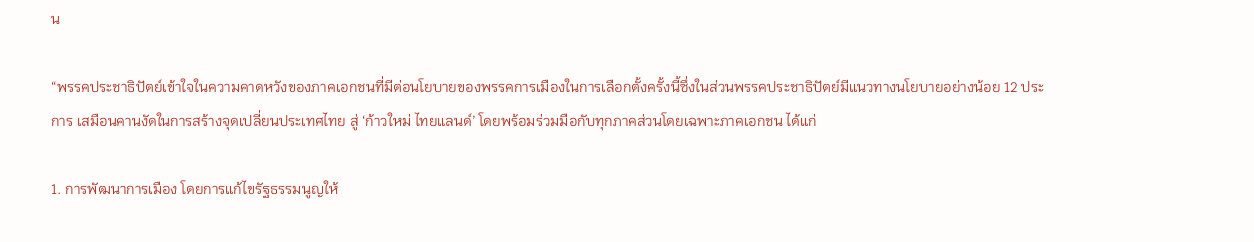น

“พรรคประชาธิปัตย์เข้าใจในความคาดหวังของภาคเอกชนที่มีต่อนโยบายของพรรคการเมืองในการเลือกตั้งครั้งนี้ซึ่งในส่วนพรรคประชาธิปัตย์มีแนวทางนโยบายอย่างน้อย 12 ประการ เสมือนคานงัดในการสร้างจุดเปลี่ยนประเทศไทย สู่ ‘ก้าวใหม่ ไทยแลนด์’ โดยพร้อมร่วมมือกับทุกภาคส่วนโดยเฉพาะภาคเอกชน ได้แก่

1. การพัฒนาการเมือง โดยการแก้ไขรัฐธรรมนูญให้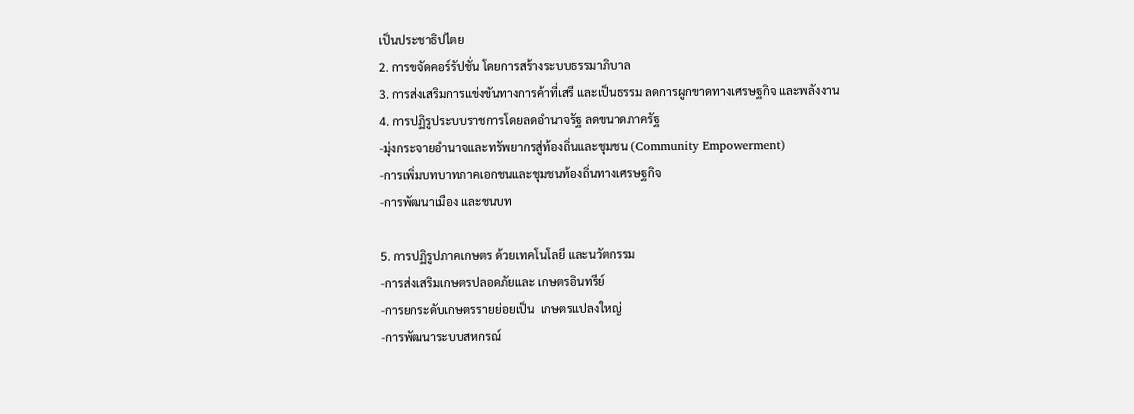เป็นประชาธิปไตย
2. การขจัดคอร์รัปชั่น โดยการสร้างระบบธรรมาภิบาล
3. การส่งเสริมการแข่งขันทางการค้าที่เสรี และเป็นธรรม ลดการผูกขาดทางเศรษฐกิจ และพลังงาน
4. การปฏิรูประบบราชการโดยลดอำนาจรัฐ ลดขนาดภาครัฐ
-มุ่งกระจายอำนาจและทรัพยากรสู่ท้องถิ่นและชุมชน (Community Empowerment)
-การเพิ่มบทบาทภาคเอกชนและชุมชนท้องถิ่นทางเศรษฐกิจ
-การพัฒนาเมือง และชนบท

5. การปฏิรูปภาคเกษตร ด้วยเทคโนโลยี และนวัตกรรม
-การส่งเสริมเกษตรปลอดภัยและ เกษตรอินทรีย์
-การยกระดับเกษตรรายย่อยเป็น  เกษตรแปลงใหญ่
-การพัฒนาระบบสหกรณ์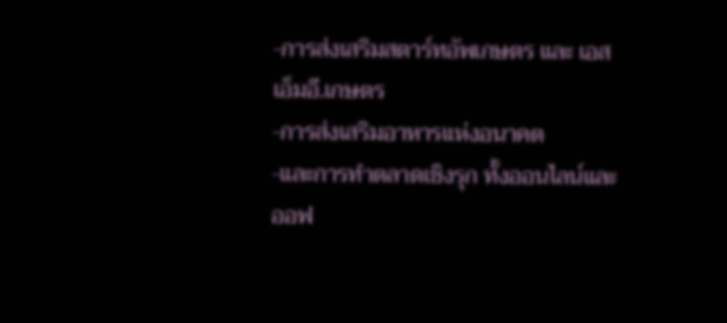-การส่งเสริมสตาร์ทอัพเกษตร และ เอสเอ็มอี.เกษตร
-การส่งเสริมอาหารแห่งอนาคต
-และการทำตลาดเชิงรุก ทั้งออนไลน์และออฟ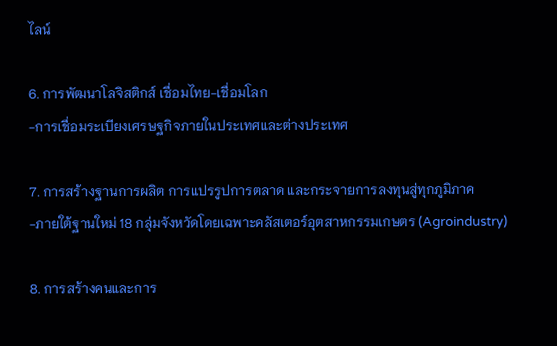ไลน์

6. การพัฒนาโลจิสติกส์ เชื่อมไทย-เชื่อมโลก
-การเชื่อมระเบียงเศรษฐกิจภายในประเทศและต่างประเทศ

7. การสร้างฐานการผลิต การแปรรูปการตลาด และกระจายการลงทุนสู่ทุกภูมิภาค
-ภายใต้ฐานใหม่ 18 กลุ่มจังหวัดโดยเฉพาะคลัสเตอร์อุตสาหกรรมเกษตร (Agroindustry)

8. การสร้างคนและการ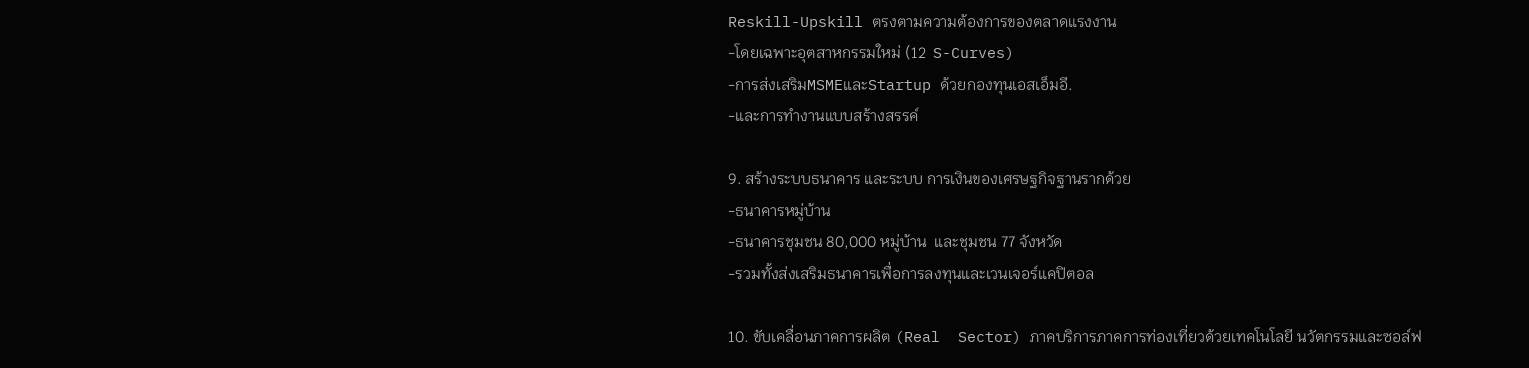Reskill-Upskill ตรงตามความต้องการของตลาดแรงงาน
-โดยเฉพาะอุตสาหกรรมใหม่ (12  S-Curves)
-การส่งเสริมMSMEและStartup ด้วยกองทุนเอสเอ็มอี.
-และการทำงานแบบสร้างสรรค์

9. สร้างระบบธนาคาร และระบบ การเงินของเศรษฐกิจฐานรากด้วย
-ธนาคารหมู่บ้าน
-ธนาคารชุมชน 80,000 หมู่บ้าน  และชุมชน 77 จังหวัด
-รวมทั้งส่งเสริมธนาคารเพื่อการลงทุนและเวนเจอร์แคปิตอล

10. ขับเคลื่อนภาคการผลิต (Real  Sector) ภาคบริการภาคการท่องเที่ยวด้วยเทคโนโลยี นวัตกรรมและซอล์ฟ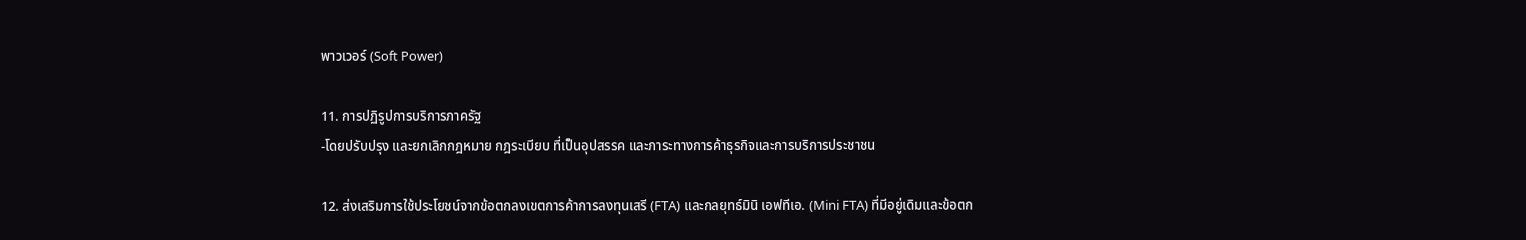พาวเวอร์ (Soft Power)

11. การปฏิรูปการบริการภาครัฐ
-โดยปรับปรุง และยกเลิกกฎหมาย กฎระเบียบ ที่เป็นอุปสรรค และภาระทางการค้าธุรกิจและการบริการประชาชน

12. ส่งเสริมการใช้ประโยชน์จากข้อตกลงเขตการค้าการลงทุนเสรี (FTA) และกลยุทธ์มินิ เอฟทีเอ. (Mini FTA) ที่มีอยู่เดิมและข้อตก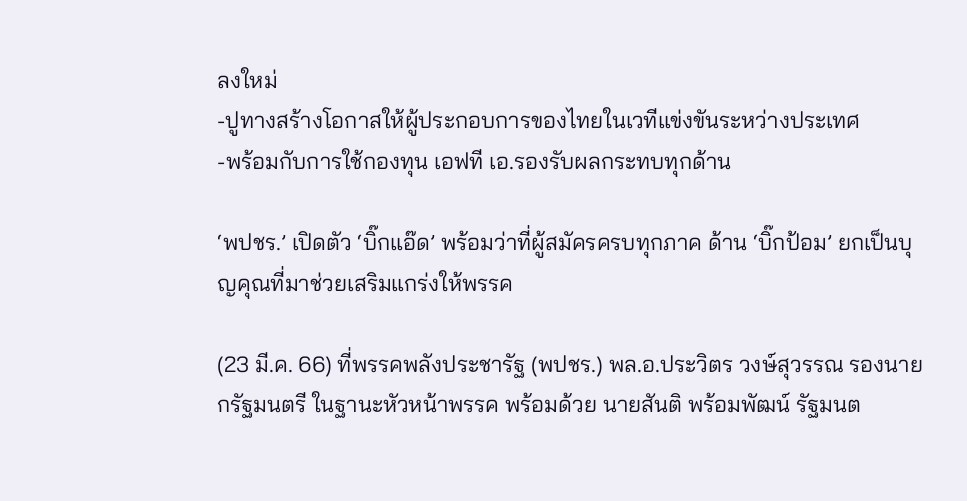ลงใหม่
-ปูทางสร้างโอกาสให้ผู้ประกอบการของไทยในเวทีแข่งขันระหว่างประเทศ
-พร้อมกับการใช้กองทุน เอฟที เอ.รองรับผลกระทบทุกด้าน

‘พปชร.’ เปิดตัว ‘บิ๊กแอ๊ด’ พร้อมว่าที่ผู้สมัครครบทุกภาค ด้าน ‘บิ๊กป้อม’ ยกเป็นบุญคุณที่มาช่วยเสริมแกร่งให้พรรค

(23 มี.ค. 66) ที่พรรคพลังประชารัฐ (พปชร.) พล.อ.ประวิตร วงษ์สุวรรณ รองนายกรัฐมนตรี ในฐานะหัวหน้าพรรค พร้อมด้วย นายสันติ พร้อมพัฒน์ รัฐมนต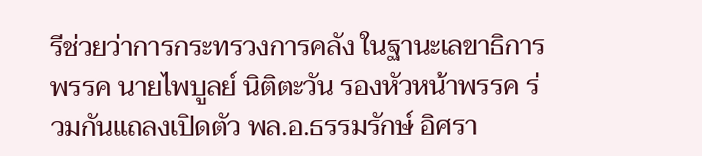รีช่วยว่าการกระทรวงการคลัง ในฐานะเลขาธิการพรรค นายไพบูลย์ นิติตะวัน รองหัวหน้าพรรค ร่วมกันแถลงเปิดตัว พล.อ.ธรรมรักษ์ อิศรา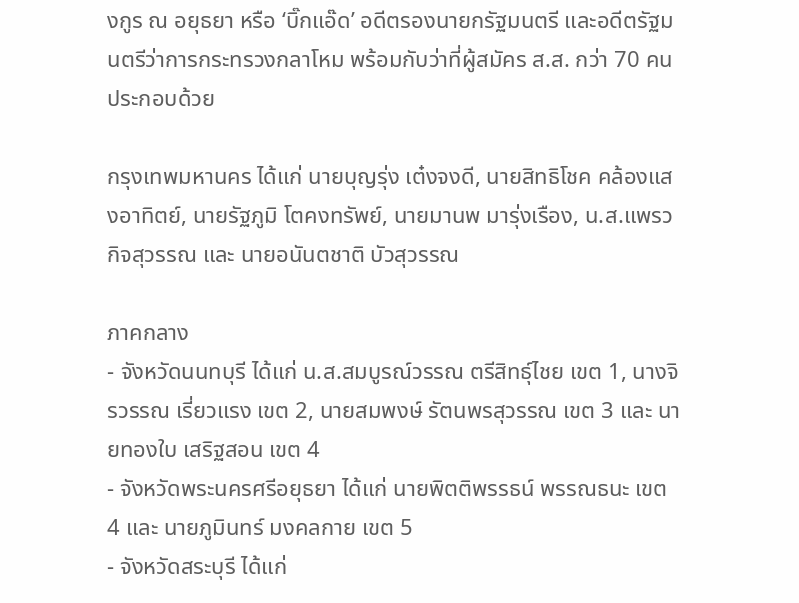งกูร ณ อยุธยา หรือ ‘บิ๊กแอ๊ด’ อดีตรองนายกรัฐมนตรี และอดีตรัฐมนตรีว่าการกระทรวงกลาโหม พร้อมกับว่าที่ผู้สมัคร ส.ส. กว่า 70 คน ประกอบด้วย

กรุงเทพมหานคร ได้แก่ นายบุญรุ่ง เต๋งจงดี, นายสิทธิโชค คล้องแสงอาทิตย์, นายรัฐภูมิ โตคงทรัพย์, นายมานพ มารุ่งเรือง, น.ส.แพรว กิจสุวรรณ และ นายอนันตชาติ บัวสุวรรณ

ภาคกลาง
- จังหวัดนนทบุรี ได้แก่ น.ส.สมบูรณ์วรรณ ตรีสิทธุ์ไชย เขต 1, นางจิรวรรณ เรี่ยวแรง เขต 2, นายสมพงษ์ รัตนพรสุวรรณ เขต 3 และ นายทองใบ เสริฐสอน เขต 4
- จังหวัดพระนครศรีอยุธยา ได้แก่ นายพิตติพรรธน์ พรรณธนะ เขต 4 และ นายภูมินทร์ มงคลกาย เขต 5
- จังหวัดสระบุรี ได้แก่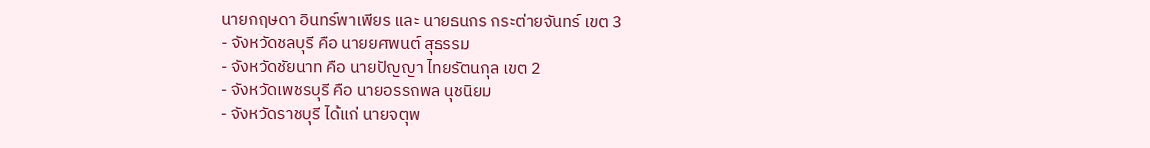นายกฤษดา อินทร์พาเพียร และ นายธนกร กระต่ายจันทร์ เขต 3
- จังหวัดชลบุรี คือ นายยศพนต์ สุธรรม
- จังหวัดชัยนาท คือ นายปัญญา ไทยรัตนกุล เขต 2
- จังหวัดเพชรบุรี คือ นายอรรถพล นุชนิยม
- จังหวัดราชบุรี ได้แก่ นายจตุพ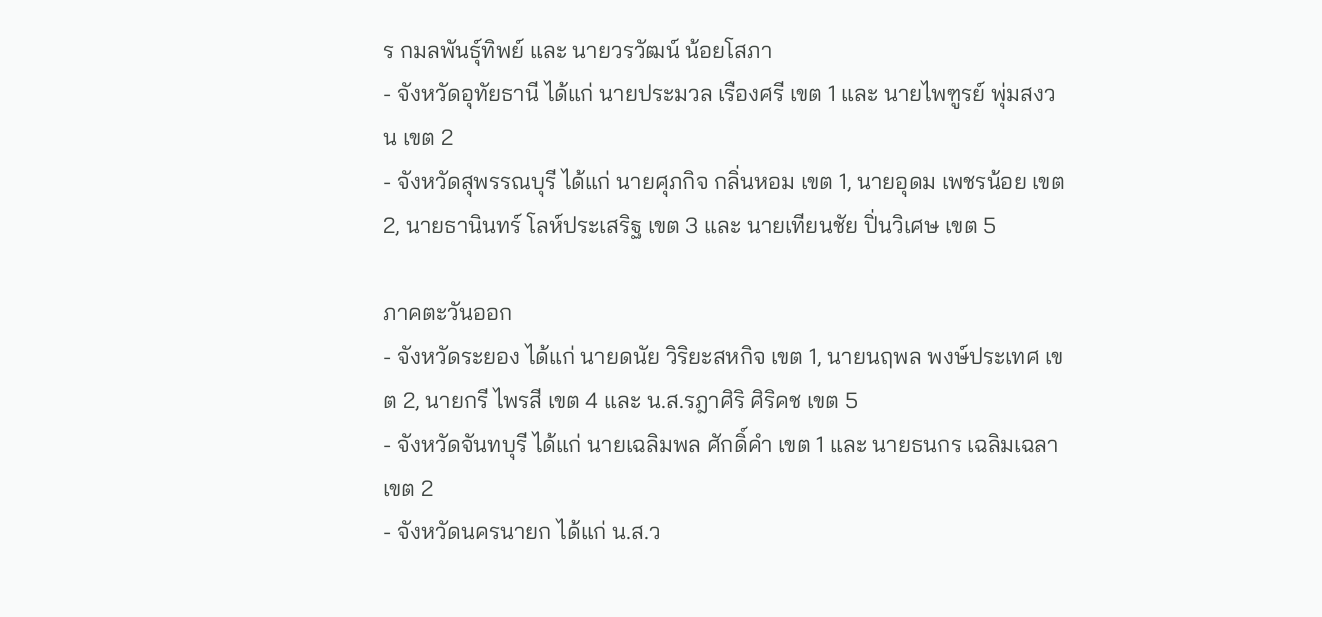ร กมลพันธุ์ทิพย์ และ นายวรวัฒน์ น้อยโสภา
- จังหวัดอุทัยธานี ได้แก่ นายประมวล เรืองศรี เขต 1 และ นายไพฑูรย์ พุ่มสงวน เขต 2
- จังหวัดสุพรรณบุรี ได้แก่ นายศุภกิจ กลิ่นหอม เขต 1, นายอุดม เพชรน้อย เขต 2, นายธานินทร์ โลห์ประเสริฐ เขต 3 และ นายเทียนชัย ปิ่นวิเศษ เขต 5

ภาคตะวันออก
- จังหวัดระยอง ได้แก่ นายดนัย วิริยะสหกิจ เขต 1, นายนฤพล พงษ์ประเทศ เขต 2, นายกรี ไพรสี เขต 4 และ น.ส.รฎาศิริ ศิริคช เขต 5
- จังหวัดจันทบุรี ได้แก่ นายเฉลิมพล ศักดิ์คำ เขต 1 และ นายธนกร เฉลิมเฉลา เขต 2
- จังหวัดนครนายก ได้แก่ น.ส.ว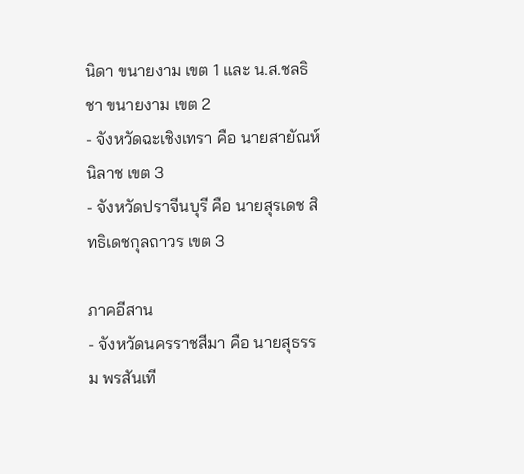นิดา ขนายงาม เขต 1 และ น.ส.ชลธิชา ขนายงาม เขต 2
- จังหวัดฉะเชิงเทรา คือ นายสายัณห์ นิลาช เขต 3
- จังหวัดปราจีนบุรี คือ นายสุรเดช สิทธิเดชกุลถาวร เขต 3

ภาคอีสาน
- จังหวัดนครราชสีมา คือ นายสุธรรม พรสันเที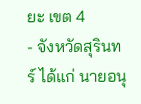ยะ เขต 4
- จังหวัดสุรินทร์ ได้แก่ นายอนุ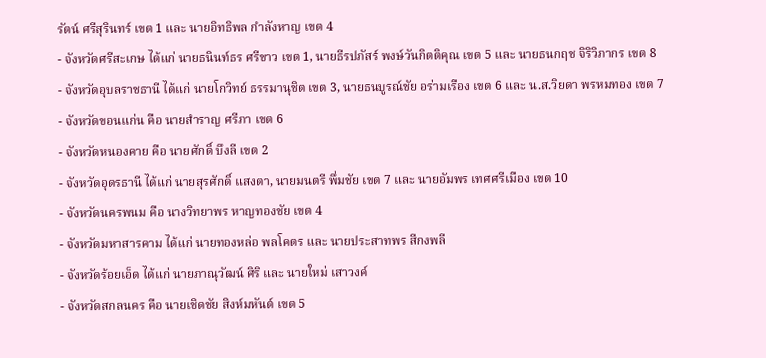รัตน์ ศรีสุรินทร์ เขต 1 และ นายอิทธิพล กำลังหาญ เขต 4
- จังหวัดศรีสะเกษ ได้แก่ นายธนินท์ธร ศรีขาว เขต 1, นายธีรปภัสร์ พงษ์วันกิตติคุณ เขต 5 และ นายธนกฤช จิริวิภากร เขต 8
- จังหวัดอุบลราชธานี ได้แก่ นายโกวิทย์ ธรรมานุชิต เขต 3, นายธนบูรณ์ชัย อร่ามเรือง เขต 6 และ น.ส.วิยดา พรหมทอง เขต 7
- จังหวัดขอนแก่น คือ นายสำราญ ศรีภา เขต 6
- จังหวัดหนองคาย คือ นายศักดิ์ บึงลี เขต 2
- จังหวัดอุดรธานี ได้แก่ นายสุรศักดิ์ แสงตา, นายมนตรี พึ่มชัย เขต 7 และ นายอัมพร เทศศรีเมือง เขต 10
- จังหวัดนครพนม คือ นางวิทยาพร หาญทองชัย เขต 4
- จังหวัดมหาสารคาม ได้แก่ นายทองหล่อ พลโคตร และ นายประสาทพร สีกงพลี
- จังหวัดร้อยเอ็ด ได้แก่ นายภาณุวัฒน์ ศิริ และ นายใหม่ เสาวงค์
- จังหวัดสกลนคร คือ นายเชิดชัย สิงห์มหันต์ เขต 5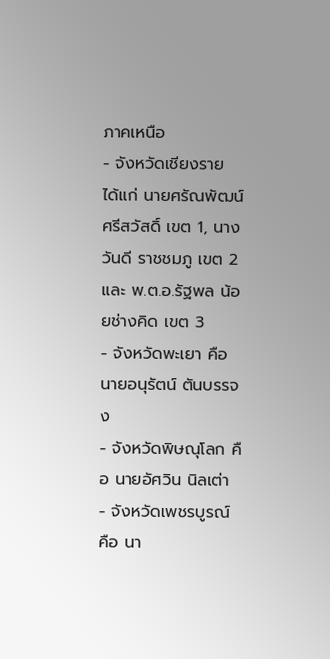ภาคเหนือ
- จังหวัดเชียงราย ได้แก่ นายศรัณพัฒน์ ศรีสวัสดิ์ เขต 1, นางวันดี ราชชมภู เขต 2 และ พ.ต.อ.รัฐพล น้อยช่างคิด เขต 3
- จังหวัดพะเยา คือ นายอนุรัตน์ ตันบรรจง
- จังหวัดพิษณุโลก คือ นายอัศวิน นิลเต่า
- จังหวัดเพชรบูรณ์ คือ นา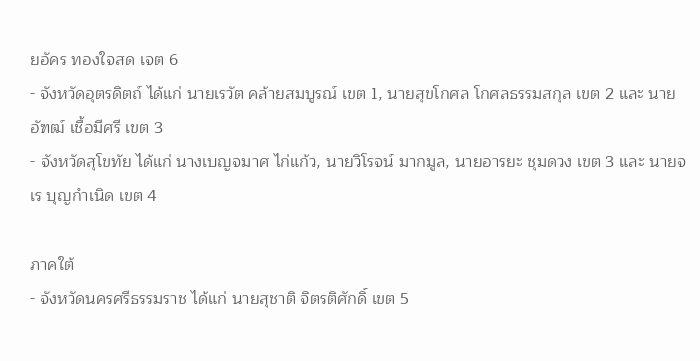ยอัคร ทองใจสด เจต 6
- จังหวัดอุตรดิตถ์ ได้แก่ นายเรวัต คล้ายสมบูรณ์ เขต 1, นายสุขโกศล โกศลธรรมสกุล เขต 2 และ นายอัฑฒ์ เชื้อมีศรี เขต 3
- จังหวัดสุโขทัย ได้แก่ นางเบญจมาศ ไก่แก้ว, นายวิโรจน์ มากมูล, นายอารยะ ชุมดวง เขต 3 และ นายจเร บุญกำเนิด เขต 4

ภาคใต้
- จังหวัดนครศรีธรรมราช ได้แก่ นายสุชาติ จิตรติศักดิ์ เขต 5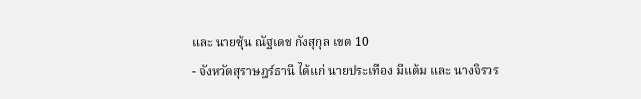และ นายซุ้น ณัฐเดช กังสุกุล เขต 10
- จังหวัดสุราษฎร์ธานี ได้แก่ นายประเทือง มีแต้ม และ นางจิรวร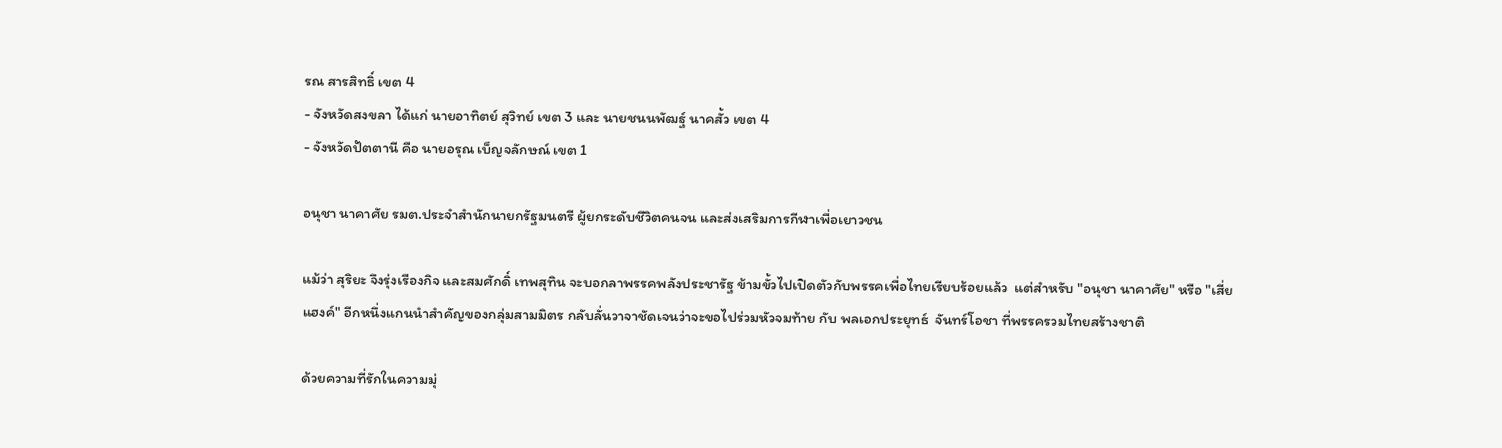รณ สารสิทธิ์ เขต 4
- จังหวัดสงขลา ได้แก่ นายอาทิตย์ สุวิทย์ เขต 3 และ นายชนนพัฒฐ์ นาคสั้ว เขต 4
- จังหวัดปัตตานี คือ นายอรุณ เบ็ญจลักษณ์ เขต 1

อนุชา นาคาศัย รมต.ประจำสำนักนายกรัฐมนตรี ผู้ยกระดับชีวิตคนจน และส่งเสริมการกีฬาเพื่อเยาวชน

แม้ว่า สุริยะ จึงรุ่งเรืองกิจ และสมศักดิ์ เทพสุทิน จะบอกลาพรรคพลังประชารัฐ ข้ามขั้วไปเปิดตัวกับพรรคเพื่อไทยเรียบร้อยแล้ว  แต่สำหรับ "อนุชา นาคาศัย" หรือ "เสี่ยแฮงค์" อีกหนึ่งแกนนำสำคัญของกลุ่มสามมิตร กลับลั่นวาจาชัดเจนว่าจะขอไปร่วมหัวจมท้าย กับ พลเอกประยุทธ์  จันทร์โอชา ที่พรรครวมไทยสร้างชาติ

ด้วยความที่รักในความมุ่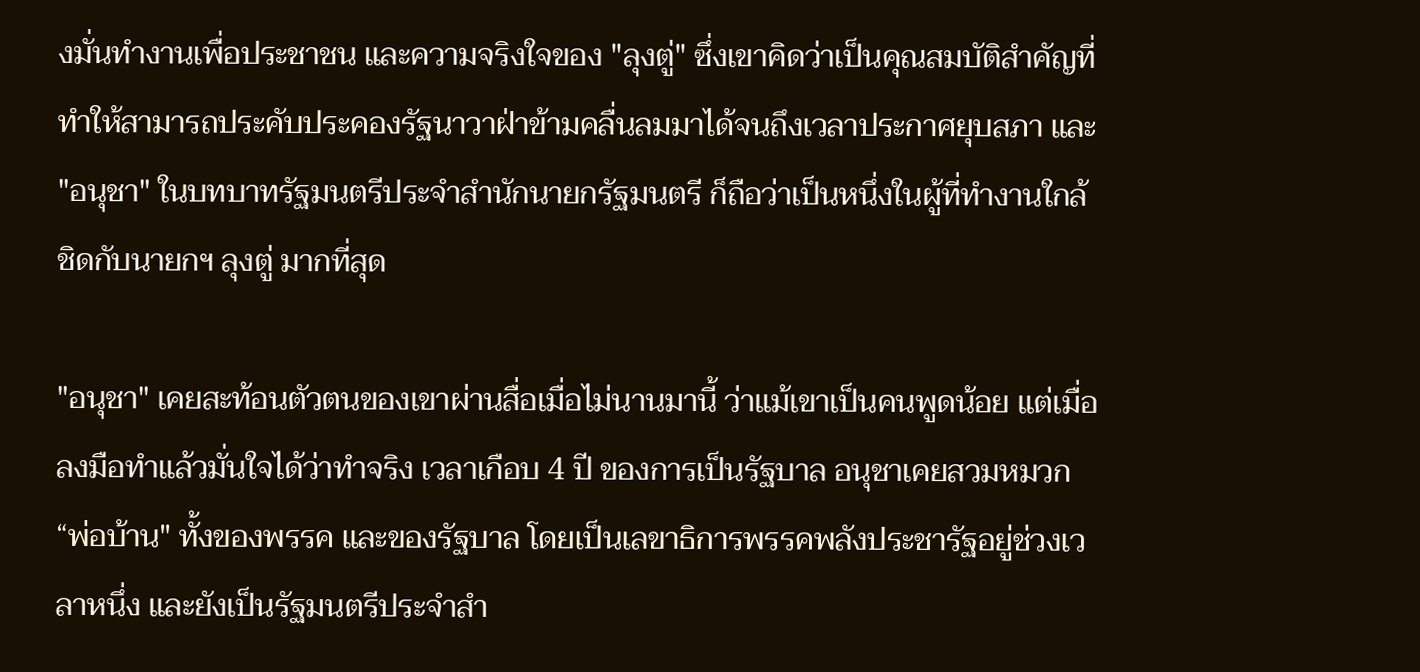งมั่นทำงานเพื่อประชาชน และความจริงใจของ "ลุงตู่" ซึ่งเขาคิดว่าเป็นคุณสมบัติสำคัญที่ทำให้สามารถประคับประคองรัฐนาวาฝ่าข้ามคลื่นลมมาได้จนถึงเวลาประกาศยุบสภา และ "อนุชา" ในบทบาทรัฐมนตรีประจำสำนักนายกรัฐมนตรี ก็ถือว่าเป็นหนึ่งในผู้ที่ทำงานใกล้ชิดกับนายกฯ ลุงตู่ มากที่สุด

"อนุชา" เคยสะท้อนตัวตนของเขาผ่านสื่อเมื่อไม่นานมานี้ ว่าแม้เขาเป็นคนพูดน้อย แต่เมื่อลงมือทำแล้วมั่นใจได้ว่าทำจริง เวลาเกือบ 4 ปี ของการเป็นรัฐบาล อนุชาเคยสวมหมวก “พ่อบ้าน" ทั้งของพรรค และของรัฐบาล โดยเป็นเลขาธิการพรรคพลังประชารัฐอยู่ช่วงเวลาหนึ่ง และยังเป็นรัฐมนตรีประจำสำ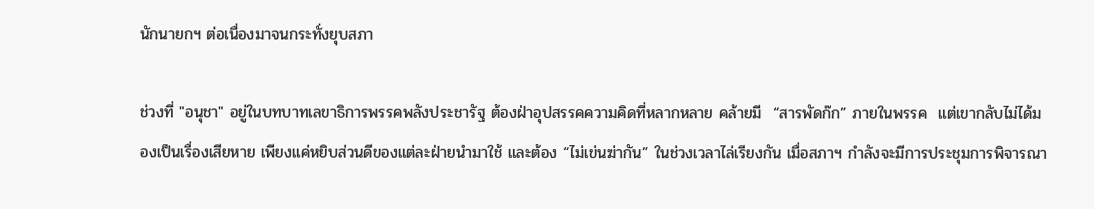นักนายกฯ ต่อเนื่องมาจนกระทั่งยุบสภา

ช่วงที่ "อนุชา" อยู่ในบทบาทเลขาธิการพรรคพลังประชารัฐ ต้องฝ่าอุปสรรคความคิดที่หลากหลาย คล้ายมี  “สารพัดก๊ก” ภายในพรรค  แต่เขากลับไม่ได้มองเป็นเรื่องเสียหาย เพียงแค่หยิบส่วนดีของแต่ละฝ่ายนำมาใช้ และต้อง “ไม่เข่นฆ่ากัน” ในช่วงเวลาไล่เรียงกัน เมื่อสภาฯ กำลังจะมีการประชุมการพิจารณา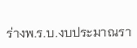ร่างพ.ร.บ.งบประมาณรา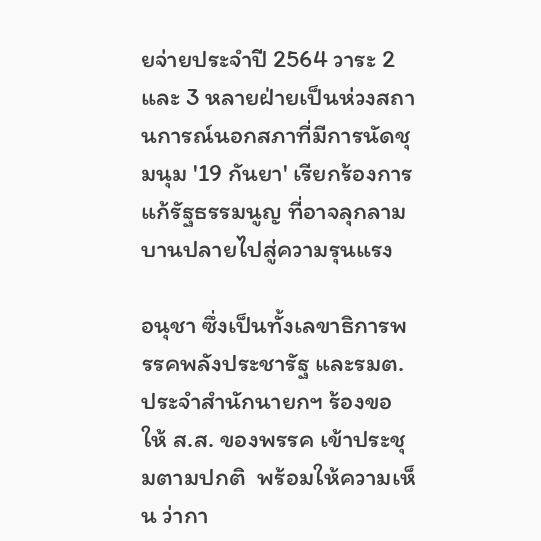ยจ่ายประจำปี 2564 วาระ 2 และ 3 หลายฝ่ายเป็นห่วงสถานการณ์นอกสภาที่มีการนัดชุมนุม '19 กันยา' เรียกร้องการแก้รัฐธรรมนูญ ที่อาจลุกลามบานปลายไปสู่ความรุนแรง

อนุชา ซึ่งเป็นทั้งเลขาธิการพรรคพลังประชารัฐ และรมต.ประจำสำนักนายกฯ ร้องขอให้ ส.ส. ของพรรค เข้าประชุมตามปกติ  พร้อมให้ความเห็น ว่ากา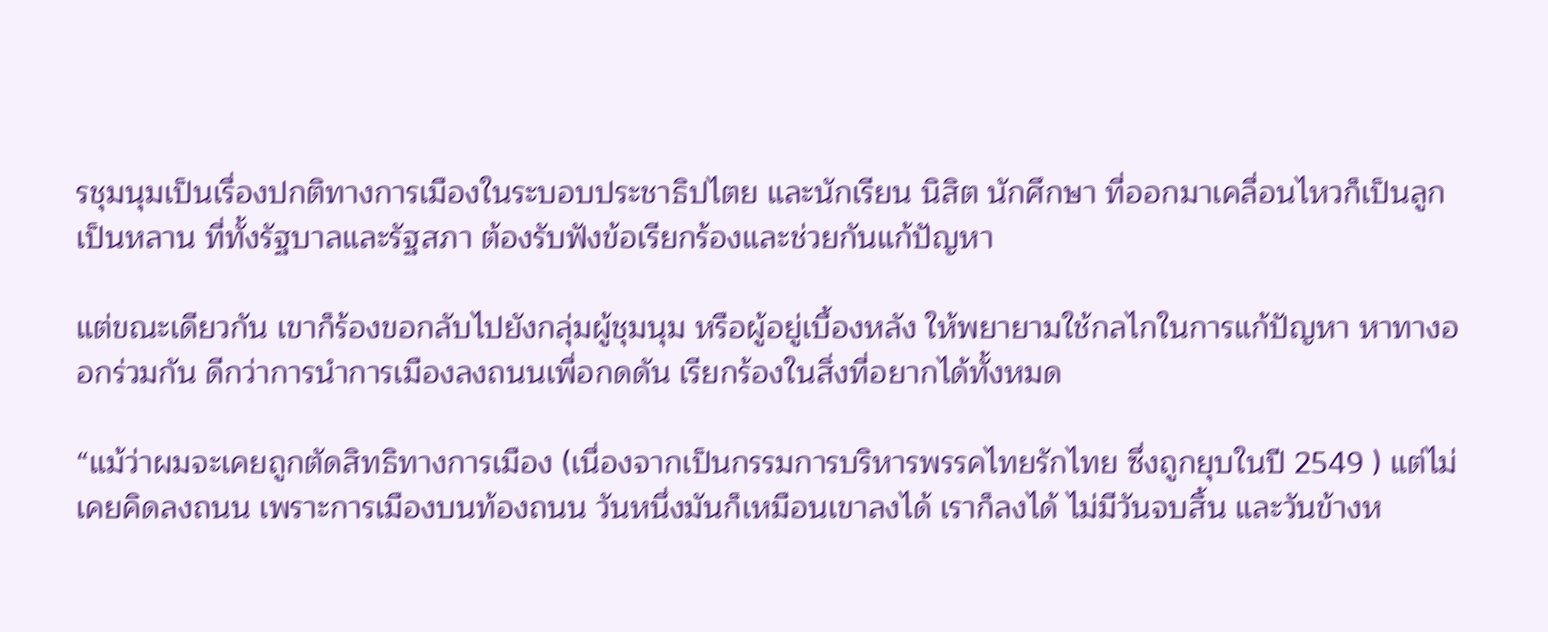รชุมนุมเป็นเรื่องปกติทางการเมืองในระบอบประชาธิปไตย และนักเรียน นิสิต นักศึกษา ที่ออกมาเคลื่อนไหวก็เป็นลูกเป็นหลาน ที่ทั้งรัฐบาลและรัฐสภา ต้องรับฟังข้อเรียกร้องและช่วยกันแก้ปัญหา

แต่ขณะเดียวกัน เขาก็ร้องขอกลับไปยังกลุ่มผู้ชุมนุม หรือผู้อยู่เบื้องหลัง ให้พยายามใช้กลไกในการแก้ปัญหา หาทางออกร่วมกัน ดีกว่าการนำการเมืองลงถนนเพื่อกดดัน เรียกร้องในสิ่งที่อยากได้ทั้งหมด

“แม้ว่าผมจะเคยถูกตัดสิทธิทางการเมือง (เนื่องจากเป็นกรรมการบริหารพรรคไทยรักไทย ซึ่งถูกยุบในปี 2549 ) แต่ไม่เคยคิดลงถนน เพราะการเมืองบนท้องถนน วันหนึ่งมันก็เหมือนเขาลงได้ เราก็ลงได้ ไม่มีวันจบสิ้น และวันข้างห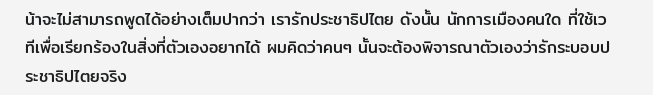น้าจะไม่สามารถพูดได้อย่างเต็มปากว่า เรารักประชาธิปไตย ดังนั้น นักการเมืองคนใด ที่ใช้เวทีเพื่อเรียกร้องในสิ่งที่ตัวเองอยากได้ ผมคิดว่าคนๆ นั้นจะต้องพิจารณาตัวเองว่ารักระบอบประชาธิปไตยจริง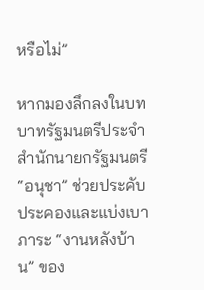หรือไม่”

หากมองลึกลงในบทบาทรัฐมนตรีประจำสำนักนายกรัฐมนตรี “อนุชา” ช่วยประคับประคองและแบ่งเบาภาระ “งานหลังบ้าน” ของ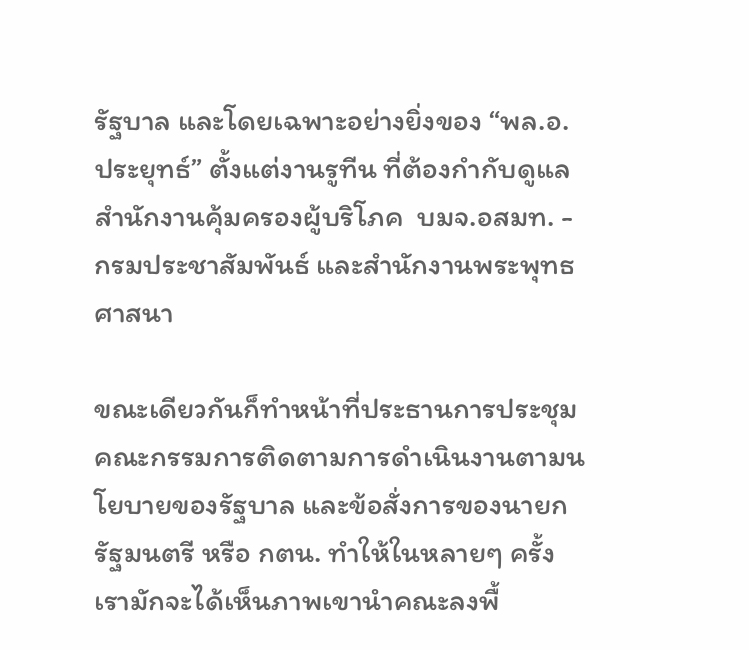รัฐบาล และโดยเฉพาะอย่างยิ่งของ “พล.อ.ประยุทธ์” ตั้งแต่งานรูทีน ที่ต้องกำกับดูแลสำนักงานคุ้มครองผู้บริโภค  บมจ.อสมท. - กรมประชาสัมพันธ์ และสำนักงานพระพุทธศาสนา

ขณะเดียวกันก็ทำหน้าที่ประธานการประชุมคณะกรรมการติดตามการดำเนินงานตามนโยบายของรัฐบาล และข้อสั่งการของนายกรัฐมนตรี หรือ กตน. ทำให้ในหลายๆ ครั้ง เรามักจะได้เห็นภาพเขานำคณะลงพื้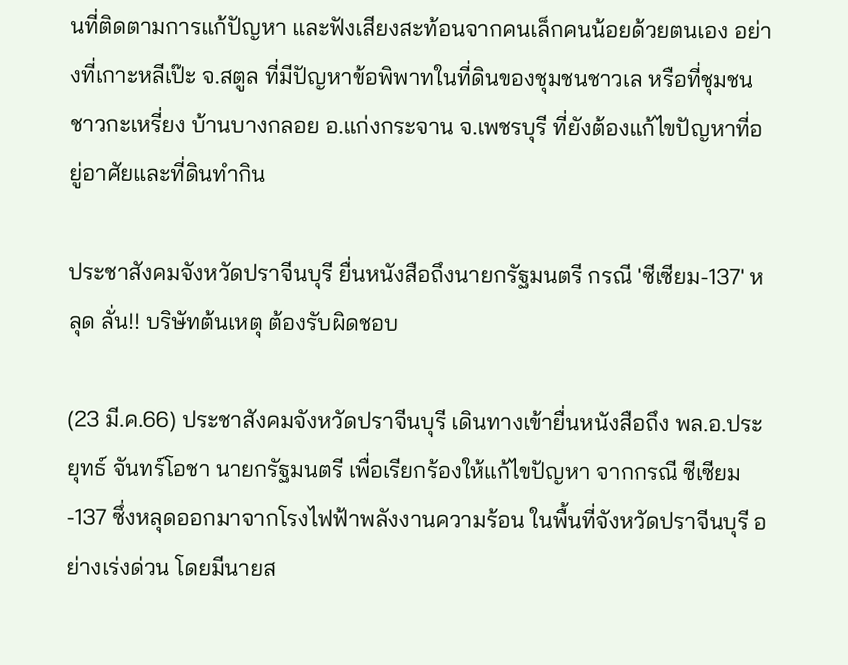นที่ติดตามการแก้ปัญหา และฟังเสียงสะท้อนจากคนเล็กคนน้อยด้วยตนเอง อย่างที่เกาะหลีเป๊ะ จ.สตูล ที่มีปัญหาข้อพิพาทในที่ดินของชุมชนชาวเล หรือที่ชุมชนชาวกะเหรี่ยง บ้านบางกลอย อ.แก่งกระจาน จ.เพชรบุรี ที่ยังต้องแก้ไขปัญหาที่อยู่อาศัยและที่ดินทำกิน

ประชาสังคมจังหวัดปราจีนบุรี ยื่นหนังสือถึงนายกรัฐมนตรี กรณี 'ซีเซียม-137' หลุด ลั่น!! บริษัทต้นเหตุ ต้องรับผิดชอบ

(23 มี.ค.66) ประชาสังคมจังหวัดปราจีนบุรี เดินทางเข้ายื่นหนังสือถึง พล.อ.ประยุทธ์ จันทร์โอชา นายกรัฐมนตรี เพื่อเรียกร้องให้แก้ไขปัญหา จากกรณี ซีเซียม-137 ซึ่งหลุดออกมาจากโรงไฟฟ้าพลังงานความร้อน ในพื้นที่จังหวัดปราจีนบุรี อย่างเร่งด่วน โดยมีนายส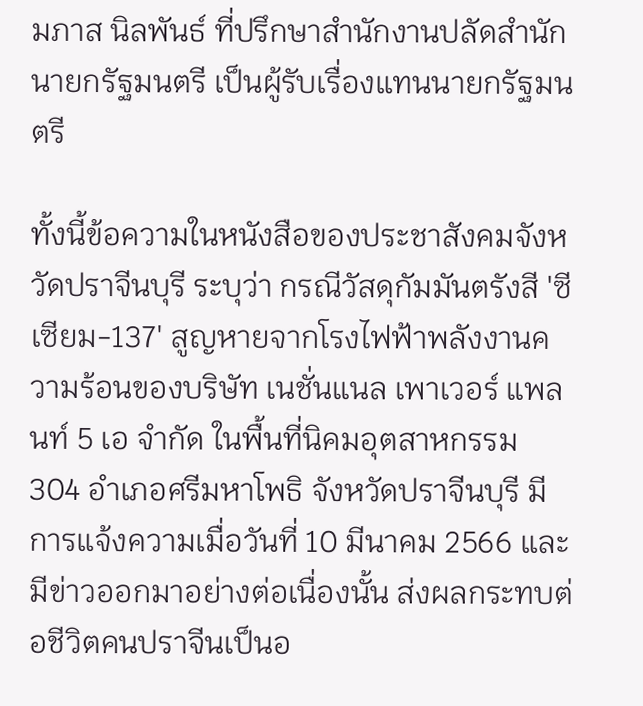มภาส นิลพันธ์ ที่ปรึกษาสำนักงานปลัดสำนักนายกรัฐมนตรี เป็นผู้รับเรื่องแทนนายกรัฐมนตรี

ทั้งนี้ข้อความในหนังสือของประชาสังคมจังหวัดปราจีนบุรี ระบุว่า กรณีวัสดุกัมมันตรังสี 'ซีเซียม-137' สูญหายจากโรงไฟฟ้าพลังงานความร้อนของบริษัท เนชั่นแนล เพาเวอร์ แพลนท์ 5 เอ จำกัด ในพื้นที่นิคมอุตสาหกรรม 304 อำเภอศรีมหาโพธิ จังหวัดปราจีนบุรี มีการแจ้งความเมื่อวันที่ 10 มีนาคม 2566 และมีข่าวออกมาอย่างต่อเนื่องนั้น ส่งผลกระทบต่อชีวิตคนปราจีนเป็นอ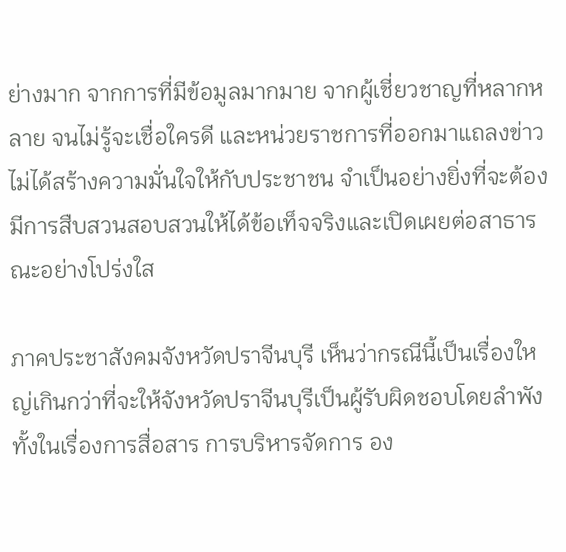ย่างมาก จากการที่มีข้อมูลมากมาย จากผู้เชี่ยวชาญที่หลากหลาย จนไม่รู้จะเชื่อใครดี และหน่วยราชการที่ออกมาแถลงข่าวไม่ได้สร้างความมั่นใจให้กับประชาชน จำเป็นอย่างยิ่งที่จะต้องมีการสืบสวนสอบสวนให้ได้ข้อเท็จจริงและเปิดเผยต่อสาธารณะอย่างโปร่งใส

ภาคประชาสังคมจังหวัดปราจีนบุรี เห็นว่ากรณีนี้เป็นเรื่องใหญ่เกินกว่าที่จะให้จังหวัดปราจีนบุรีเป็นผู้รับผิดชอบโดยลำพัง ทั้งในเรื่องการสื่อสาร การบริหารจัดการ อง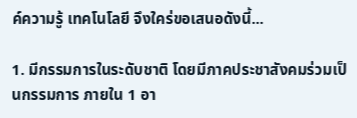ค์ความรู้ เทคโนโลยี จึงใคร่ขอเสนอดังนี้...

1. มีกรรมการในระดับชาติ โดยมีภาคประชาสังคมร่วมเป็นกรรมการ ภายใน 1 อา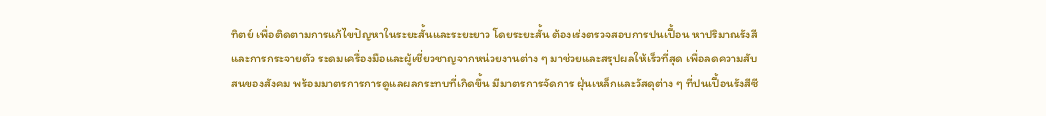ทิตย์ เพื่อติดตามการแก้ไขปัญหาในระยะสั้นและระยะยาว โดยระยะสั้น ต้องเร่งตรวจสอบการปนเปื้อน หาปริมาณรังสีและการกระจายตัว ระดมเครื่องมือและผู้เชี่ยวชาญจากหน่วยงานต่าง ๆ มาช่วยและสรุปผลให้เร็วที่สุด เพื่อลดความสับสนของสังคม พร้อมมาตรการการดูแลผลกระทบที่เกิดขึ้น มีมาตรการจัดการ ฝุ่นเหล็กและวัสดุต่าง ๆ ที่ปนเปื้อนรังสีซี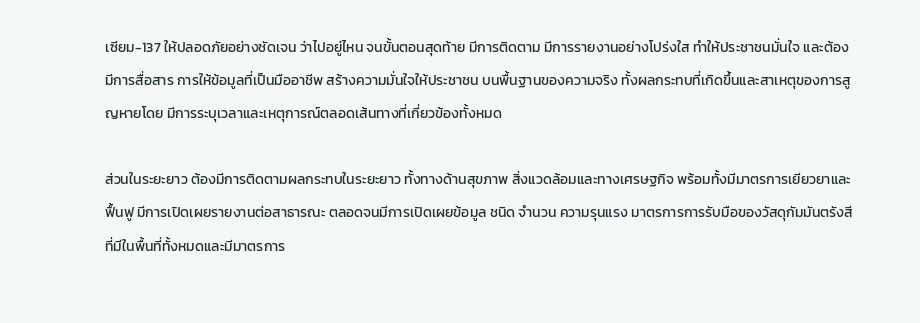เซียม-137 ให้ปลอดภัยอย่างชัดเจน ว่าไปอยู่ไหน จนขั้นตอนสุดท้าย มีการติดตาม มีการรายงานอย่างโปร่งใส ทำให้ประชาชนมั่นใจ และต้องมีการสื่อสาร การให้ข้อมูลที่เป็นมืออาชีพ สร้างความมั่นใจให้ประชาชน บนพื้นฐานของความจริง ทั้งผลกระทบที่เกิดขึ้นและสาเหตุของการสูญหายโดย มีการระบุเวลาและเหตุการณ์ตลอดเส้นทางที่เกี่ยวข้องทั้งหมด

ส่วนในระยะยาว ต้องมีการติดตามผลกระทบในระยะยาว ทั้งทางด้านสุขภาพ สิ่งแวดล้อมและทางเศรษฐกิจ พร้อมทั้งมีมาตรการเยียวยาและฟื้นฟู มีการเปิดเผยรายงานต่อสาธารณะ ตลอดจนมีการเปิดเผยข้อมูล ชนิด จำนวน ความรุนแรง มาตรการการรับมือของวัสดุกัมมันตรังสี ที่มีในพื้นที่ทั้งหมดและมีมาตรการ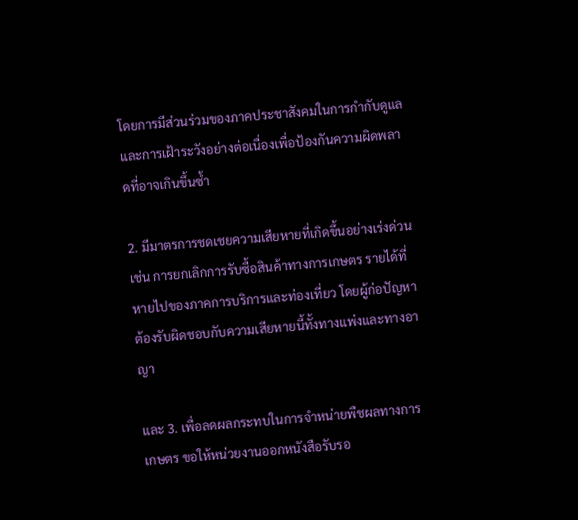โดยการมีส่วนร่วมของภาคประชาสังคมในการกำกับดูแลและการเฝ้าระวังอย่างต่อเนื่องเพื่อป้องกันความผิดพลาดที่อาจเกินขึ้นซ้ำ

2. มีมาตรการชดเชยความเสียหายที่เกิดขึ้นอย่างเร่งด่วน เช่น การยกเลิกการรับซื้อสินค้าทางการเกษตร รายได้ที่หายไปของภาคการบริการและท่องเที่ยว โดยผู้ก่อปัญหาต้องรับผิดชอบกับความเสียหายนี้ทั้งทางแพ่งและทางอาญา

และ 3. เพื่อลดผลกระทบในการจำหน่ายพืชผลทางการเกษตร ขอให้หน่วยงานออกหนังสือรับรอ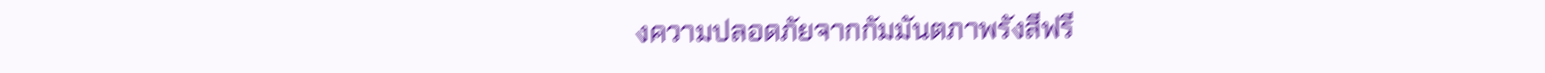งความปลอดภัยจากกัมมันตภาพรังสีฟรี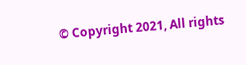© Copyright 2021, All rights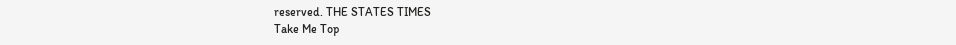reserved. THE STATES TIMES
Take Me Top